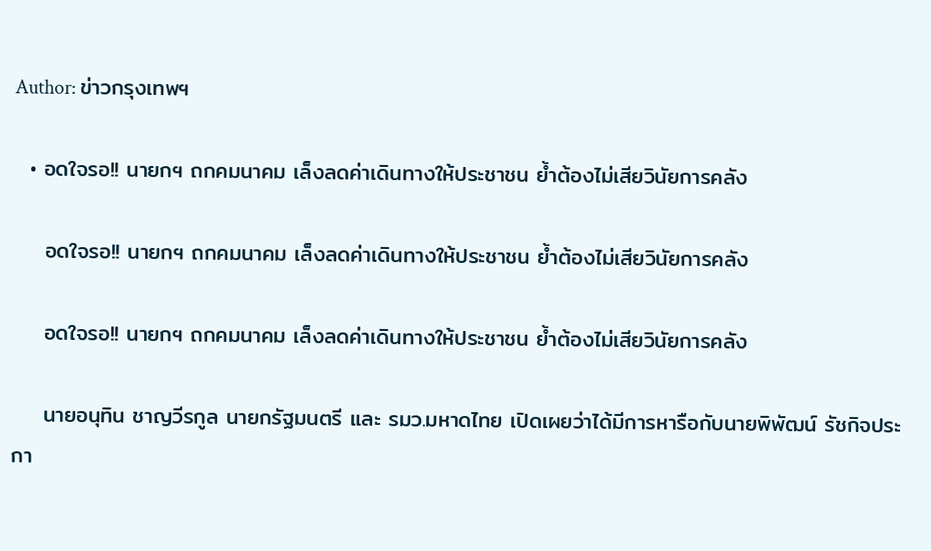Author: ข่าวกรุงเทพฯ

  • อดใจรอ!! นายกฯ ถกคมนาคม เล็งลดค่าเดินทางให้ประชาชน ย้ำต้องไม่เสียวินัยการคลัง

    อดใจรอ!! นายกฯ ถกคมนาคม เล็งลดค่าเดินทางให้ประชาชน ย้ำต้องไม่เสียวินัยการคลัง

    อดใจรอ!! นายกฯ ถกคมนาคม เล็งลดค่าเดินทางให้ประชาชน ย้ำต้องไม่เสียวินัยการคลัง

    นายอนุทิน ชาญวีรกูล นายกรัฐมนตรี และ รมว.มหาดไทย เปิดเผยว่าได้มีการหารือกับนายพิพัฒน์ รัชกิจประกา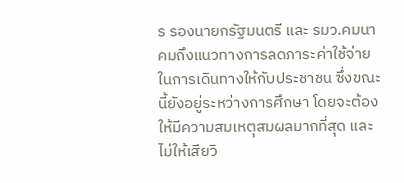ร รองนายกรัฐมนตรี และ รมว.คมนาคมถึงแนวทางการลดภาระค่าใช้จ่ายในการเดินทางให้กับประชาชน ซึ่งขณะนี้ยังอยู่ระหว่างการศึกษา โดยจะต้องให้มีความสมเหตุสมผลมากที่สุด และไม่ให้เสียวิ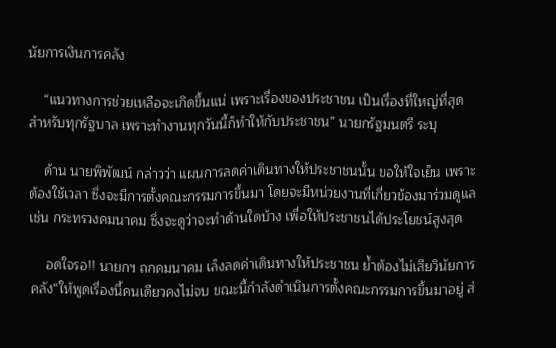นัยการเงินการคลัง

    “แนวทางการช่วยเหลือจะเกิดขึ้นแน่ เพราะเรื่องของประชาชน เป็นเรื่องที่ใหญ่ที่สุดสำหรับทุกรัฐบาล เพราะทำงานทุกวันนี้ก็ทำให้กับประชาชน” นายกรัฐมนตรี ระบุ

    ด้าน นายพิพัฒน์ กล่าวว่า แผนการลดค่าเดินทางให้ประชาชนนั้น ขอให้ใจเย็น เพราะต้องใช้เวลา ซึ่งจะมีการตั้งคณะกรรมการขึ้นมา โดยจะมีหน่วยงานที่เกี่ยวข้องมาร่วมดูแล เช่น กระทรวงคมนาคม ซึ่งจะดูว่าจะทำด้านใดบ้าง เพื่อให้ประชาชนได้ประโยชน์สูงสุด

    อดใจรอ!! นายกฯ ถกคมนาคม เล็งลดค่าเดินทางให้ประชาชน ย้ำต้องไม่เสียวินัยการคลัง“ให้พูดเรื่องนี้คนเดียวคงไม่จบ ขณะนี้กำลังดำเนินการตั้งคณะกรรมการขึ้นมาอยู่ ส่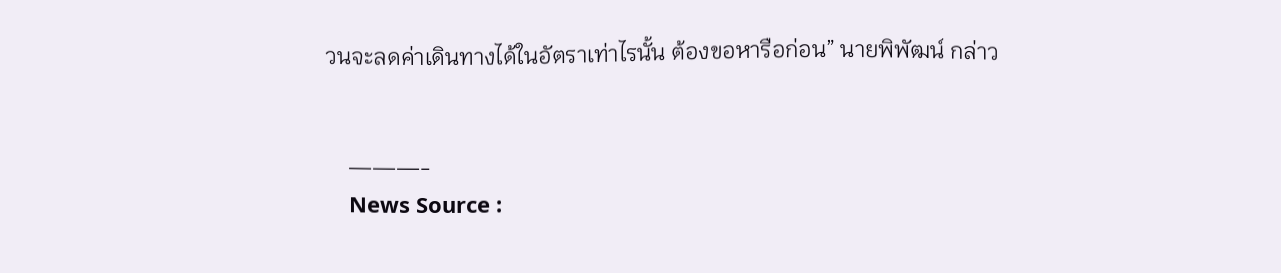วนจะลดค่าเดินทางได้ในอัตราเท่าไรนั้น ต้องขอหารือก่อน” นายพิพัฒน์ กล่าว


    ———-
    News Source :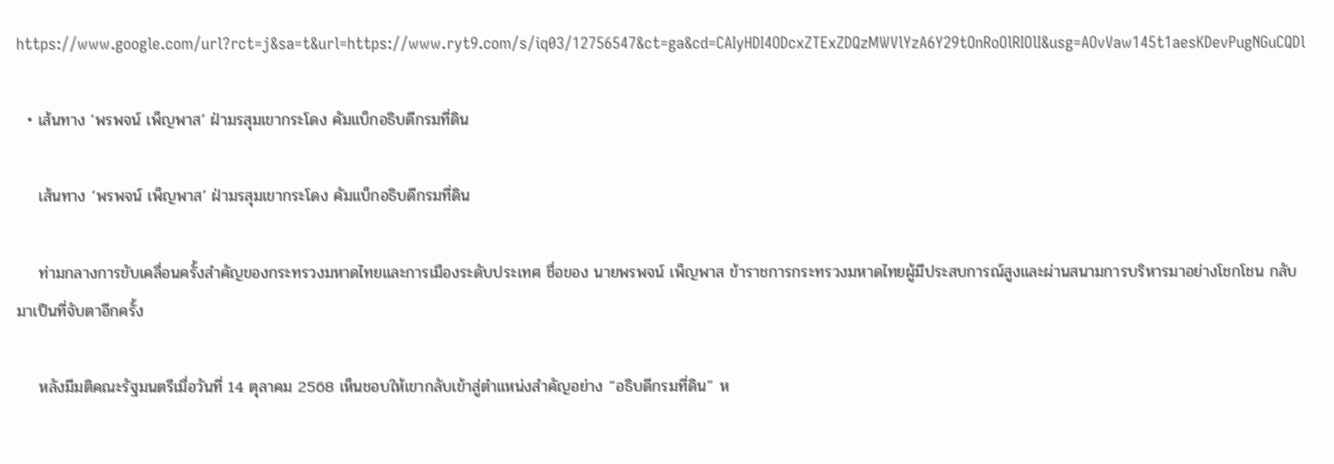https://www.google.com/url?rct=j&sa=t&url=https://www.ryt9.com/s/iq03/12756547&ct=ga&cd=CAIyHDI4ODcxZTExZDQzMWVlYzA6Y29tOnRoOlRIOlI&usg=AOvVaw145t1aesKDevPugNGuCQDl

  • เส้นทาง ‘พรพจน์ เพ็ญพาส’ ฝ่ามรสุมเขากระโดง คัมแบ็กอธิบดีกรมที่ดิน

    เส้นทาง ‘พรพจน์ เพ็ญพาส’ ฝ่ามรสุมเขากระโดง คัมแบ็กอธิบดีกรมที่ดิน

    ท่ามกลางการขับเคลื่อนครั้งสำคัญของกระทรวงมหาดไทยและการเมืองระดับประเทศ ชื่อของ นายพรพจน์ เพ็ญพาส ข้าราชการกระทรวงมหาดไทยผู้มีประสบการณ์สูงและผ่านสนามการบริหารมาอย่างโชกโชน กลับมาเป็นที่จับตาอีกครั้ง

    หลังมีมติคณะรัฐมนตรีเมื่อวันที่ 14 ตุลาคม 2568 เห็นชอบให้เขากลับเข้าสู่ตำแหน่งสำคัญอย่าง “อธิบดีกรมที่ดิน” ห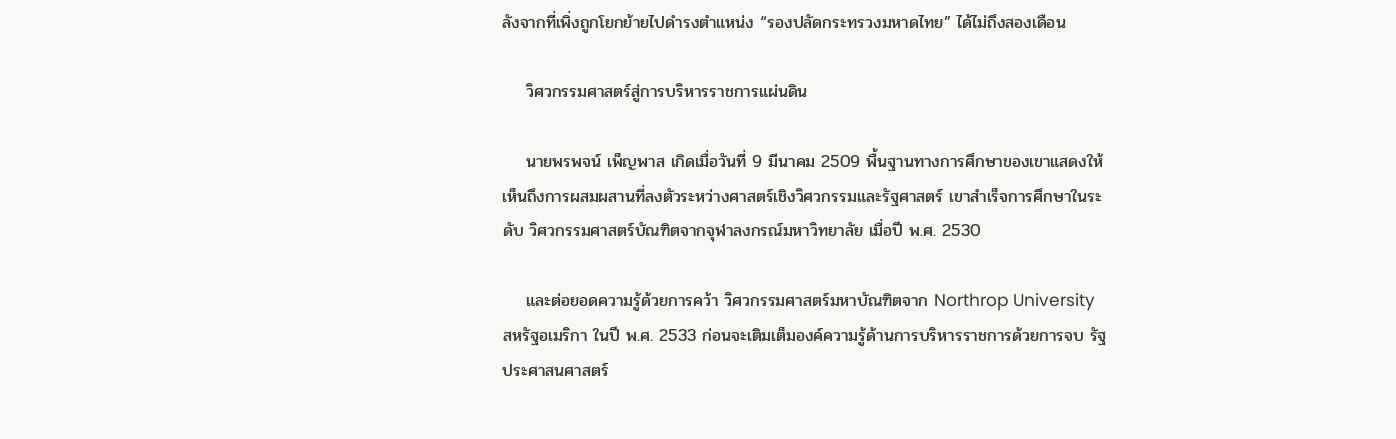ลังจากที่เพิ่งถูกโยกย้ายไปดำรงตำแหน่ง “รองปลัดกระทรวงมหาดไทย” ได้ไม่ถึงสองเดือน

    วิศวกรรมศาสตร์สู่การบริหารราชการแผ่นดิน

    นายพรพจน์ เพ็ญพาส เกิดเมื่อวันที่ 9 มีนาคม 2509 พื้นฐานทางการศึกษาของเขาแสดงให้เห็นถึงการผสมผสานที่ลงตัวระหว่างศาสตร์เชิงวิศวกรรมและรัฐศาสตร์ เขาสำเร็จการศึกษาในระดับ วิศวกรรมศาสตร์บัณฑิตจากจุฬาลงกรณ์มหาวิทยาลัย เมื่อปี พ.ศ. 2530

    และต่อยอดความรู้ด้วยการคว้า วิศวกรรมศาสตร์มหาบัณฑิตจาก Northrop University สหรัฐอเมริกา ในปี พ.ศ. 2533 ก่อนจะเติมเต็มองค์ความรู้ด้านการบริหารราชการด้วยการจบ รัฐประศาสนศาสตร์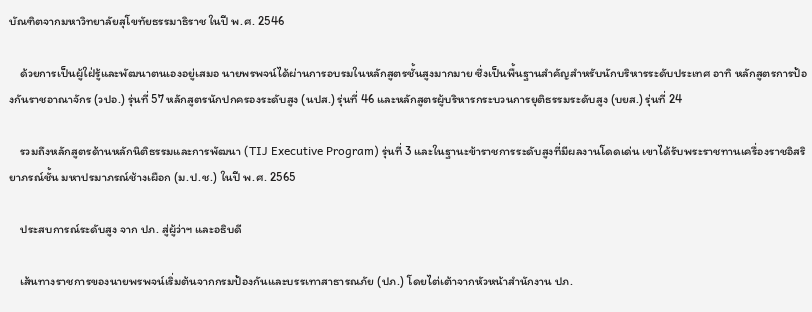บัณฑิตจากมหาวิทยาลัยสุโขทัยธรรมาธิราช ในปี พ.ศ. 2546

    ด้วยการเป็นผู้ใฝ่รู้และพัฒนาตนเองอยู่เสมอ นายพรพจน์ได้ผ่านการอบรมในหลักสูตรชั้นสูงมากมาย ซึ่งเป็นพื้นฐานสำคัญสำหรับนักบริหารระดับประเทศ อาทิ หลักสูตรการป้องกันราชอาณาจักร (วปอ.) รุ่นที่ 57 หลักสูตรนักปกครองระดับสูง (นปส.) รุ่นที่ 46 และหลักสูตรผู้บริหารกระบวนการยุติธรรมระดับสูง (บยส.) รุ่นที่ 24

    รวมถึงหลักสูตรด้านหลักนิติธรรมและการพัฒนา (TIJ Executive Program) รุ่นที่ 3 และในฐานะข้าราชการระดับสูงที่มีผลงานโดดเด่น เขาได้รับพระราชทานเครื่องราชอิสริยาภรณ์ชั้น มหาปรมาภรณ์ช้างเผือก (ม.ป.ช.) ในปี พ.ศ. 2565

    ประสบการณ์ระดับสูง จาก ปภ. สู่ผู้ว่าฯ และอธิบดี

    เส้นทางราชการของนายพรพจน์เริ่มต้นจากกรมป้องกันและบรรเทาสาธารณภัย (ปภ.) โดยไต่เต้าจากหัวหน้าสำนักงาน ปภ.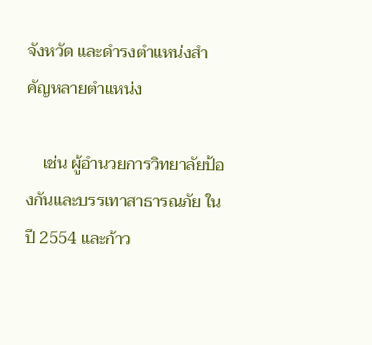จังหวัด และดำรงตำแหน่งสำคัญหลายตำแหน่ง

    เช่น ผู้อำนวยการวิทยาลัยป้องกันและบรรเทาสาธารณภัย ในปี 2554 และก้าว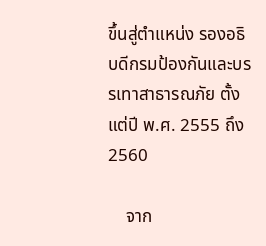ขึ้นสู่ตำแหน่ง รองอธิบดีกรมป้องกันและบรรเทาสาธารณภัย ตั้งแต่ปี พ.ศ. 2555 ถึง 2560

    จาก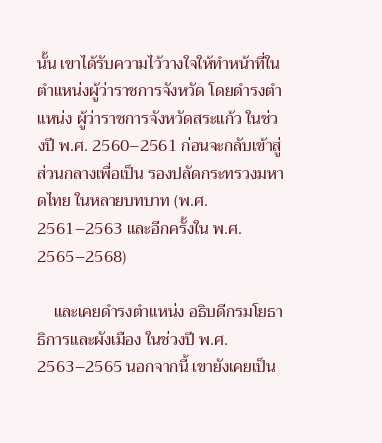นั้น เขาได้รับความไว้วางใจให้ทำหน้าที่ในตำแหน่งผู้ว่าราชการจังหวัด โดยดำรงตำแหน่ง ผู้ว่าราชการจังหวัดสระแก้ว ในช่วงปี พ.ศ. 2560–2561 ก่อนจะกลับเข้าสู่ส่วนกลางเพื่อเป็น รองปลัดกระทรวงมหาดไทย ในหลายบทบาท (พ.ศ. 2561–2563 และอีกครั้งใน พ.ศ. 2565–2568)

    และเคยดำรงตำแหน่ง อธิบดีกรมโยธาธิการและผังเมือง ในช่วงปี พ.ศ. 2563–2565 นอกจากนี้ เขายังเคยเป็น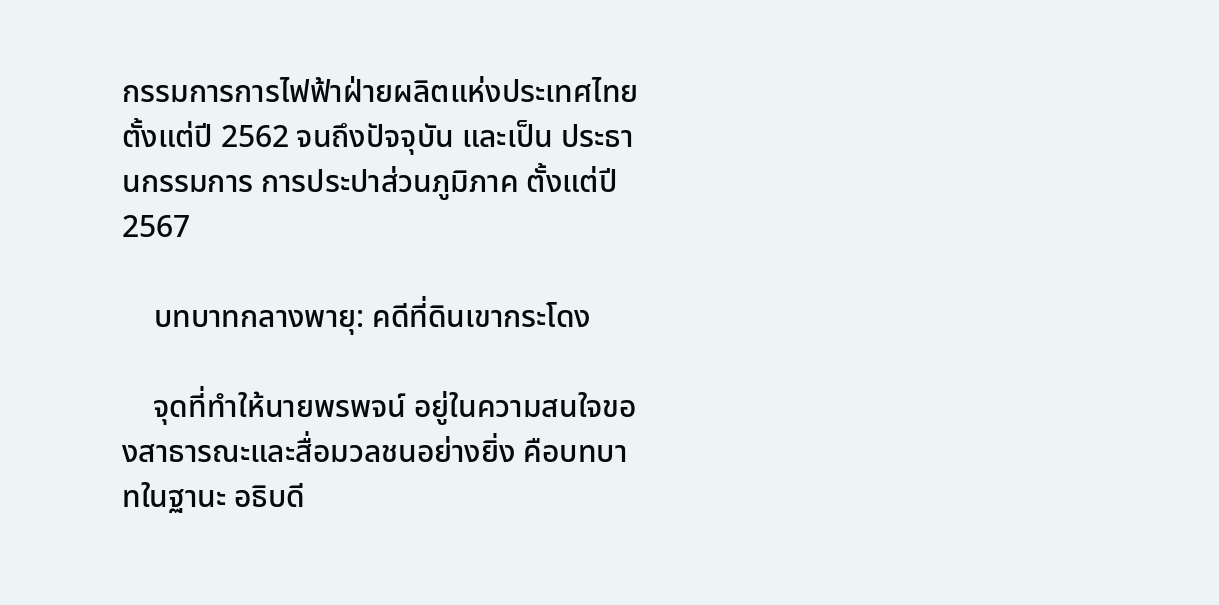กรรมการการไฟฟ้าฝ่ายผลิตแห่งประเทศไทย ตั้งแต่ปี 2562 จนถึงปัจจุบัน และเป็น ประธานกรรมการ การประปาส่วนภูมิภาค ตั้งแต่ปี 2567

    บทบาทกลางพายุ: คดีที่ดินเขากระโดง

    จุดที่ทำให้นายพรพจน์ อยู่ในความสนใจของสาธารณะและสื่อมวลชนอย่างยิ่ง คือบทบาทในฐานะ อธิบดี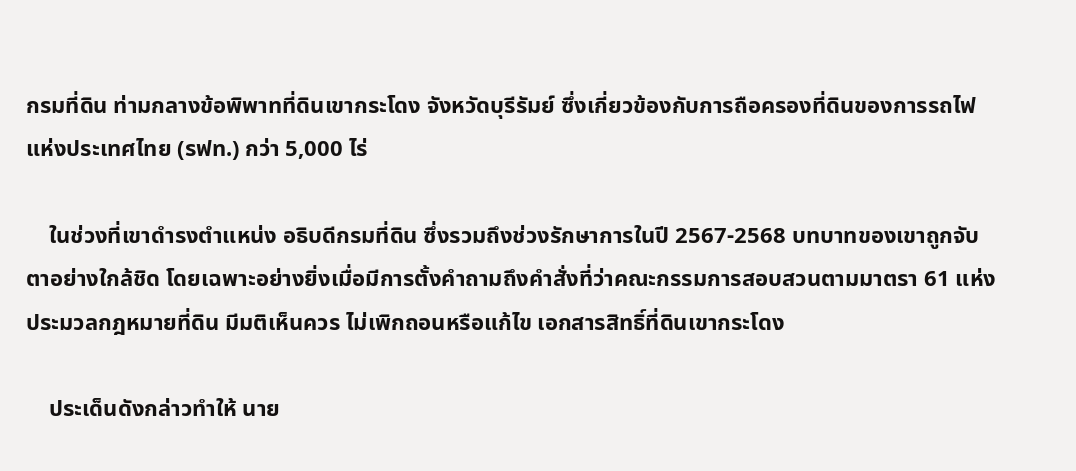กรมที่ดิน ท่ามกลางข้อพิพาทที่ดินเขากระโดง จังหวัดบุรีรัมย์ ซึ่งเกี่ยวข้องกับการถือครองที่ดินของการรถไฟแห่งประเทศไทย (รฟท.) กว่า 5,000 ไร่

    ในช่วงที่เขาดำรงตำแหน่ง อธิบดีกรมที่ดิน ซึ่งรวมถึงช่วงรักษาการในปี 2567-2568 บทบาทของเขาถูกจับตาอย่างใกล้ชิด โดยเฉพาะอย่างยิ่งเมื่อมีการตั้งคำถามถึงคำสั่งที่ว่าคณะกรรมการสอบสวนตามมาตรา 61 แห่งประมวลกฎหมายที่ดิน มีมติเห็นควร ไม่เพิกถอนหรือแก้ไข เอกสารสิทธิ์ที่ดินเขากระโดง

    ประเด็นดังกล่าวทำให้ นาย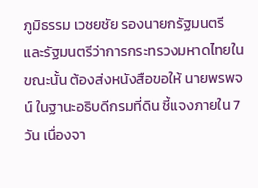ภูมิธรรม เวชยชัย รองนายกรัฐมนตรีและรัฐมนตรีว่าการกระทรวงมหาดไทยในขณะนั้น ต้องส่งหนังสือขอให้ นายพรพจน์ ในฐานะอธิบดีกรมที่ดิน ชี้แจงภายใน 7 วัน เนื่องจา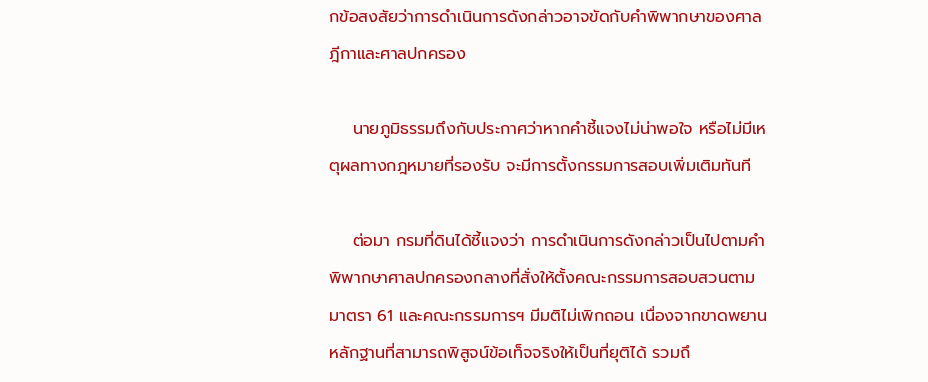กข้อสงสัยว่าการดำเนินการดังกล่าวอาจขัดกับคำพิพากษาของศาลฎีกาและศาลปกครอง

    นายภูมิธรรมถึงกับประกาศว่าหากคำชี้แจงไม่น่าพอใจ หรือไม่มีเหตุผลทางกฎหมายที่รองรับ จะมีการตั้งกรรมการสอบเพิ่มเติมทันที

    ต่อมา กรมที่ดินได้ชี้แจงว่า การดำเนินการดังกล่าวเป็นไปตามคำพิพากษาศาลปกครองกลางที่สั่งให้ตั้งคณะกรรมการสอบสวนตามมาตรา 61 และคณะกรรมการฯ มีมติไม่เพิกถอน เนื่องจากขาดพยานหลักฐานที่สามารถพิสูจน์ข้อเท็จจริงให้เป็นที่ยุติได้ รวมถึ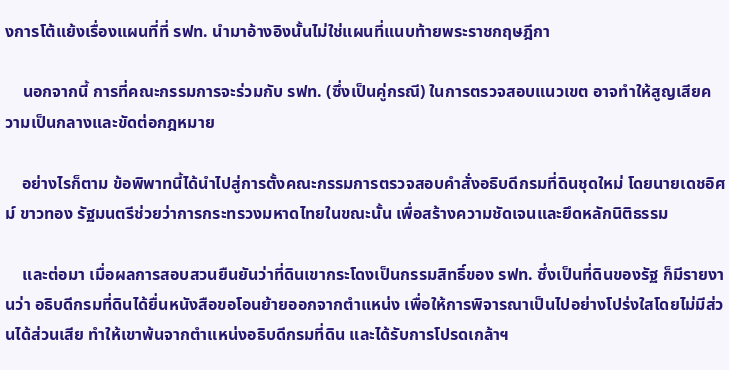งการโต้แย้งเรื่องแผนที่ที่ รฟท. นำมาอ้างอิงนั้นไม่ใช่แผนที่แนบท้ายพระราชกฤษฎีกา

    นอกจากนี้ การที่คณะกรรมการจะร่วมกับ รฟท. (ซึ่งเป็นคู่กรณี) ในการตรวจสอบแนวเขต อาจทำให้สูญเสียความเป็นกลางและขัดต่อกฎหมาย

    อย่างไรก็ตาม ข้อพิพาทนี้ได้นำไปสู่การตั้งคณะกรรมการตรวจสอบคำสั่งอธิบดีกรมที่ดินชุดใหม่ โดยนายเดชอิศม์ ขาวทอง รัฐมนตรีช่วยว่าการกระทรวงมหาดไทยในขณะนั้น เพื่อสร้างความชัดเจนและยึดหลักนิติธรรม

    และต่อมา เมื่อผลการสอบสวนยืนยันว่าที่ดินเขากระโดงเป็นกรรมสิทธิ์ของ รฟท. ซึ่งเป็นที่ดินของรัฐ ก็มีรายงานว่า อธิบดีกรมที่ดินได้ยื่นหนังสือขอโอนย้ายออกจากตำแหน่ง เพื่อให้การพิจารณาเป็นไปอย่างโปร่งใสโดยไม่มีส่วนได้ส่วนเสีย ทำให้เขาพ้นจากตำแหน่งอธิบดีกรมที่ดิน และได้รับการโปรดเกล้าฯ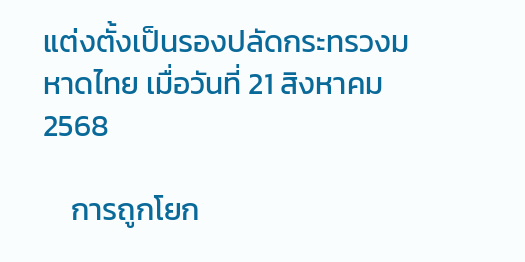แต่งตั้งเป็นรองปลัดกระทรวงมหาดไทย เมื่อวันที่ 21 สิงหาคม 2568

    การถูกโยก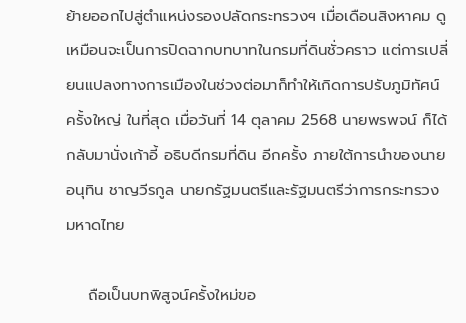ย้ายออกไปสู่ตำแหน่งรองปลัดกระทรวงฯ เมื่อเดือนสิงหาคม ดูเหมือนจะเป็นการปิดฉากบทบาทในกรมที่ดินชั่วคราว แต่การเปลี่ยนแปลงทางการเมืองในช่วงต่อมาก็ทำให้เกิดการปรับภูมิทัศน์ครั้งใหญ่ ในที่สุด เมื่อวันที่ 14 ตุลาคม 2568 นายพรพจน์ ก็ได้กลับมานั่งเก้าอี้ อธิบดีกรมที่ดิน อีกครั้ง ภายใต้การนำของนายอนุทิน ชาญวีรกูล นายกรัฐมนตรีและรัฐมนตรีว่าการกระทรวงมหาดไทย

    ถือเป็นบทพิสูจน์ครั้งใหม่ขอ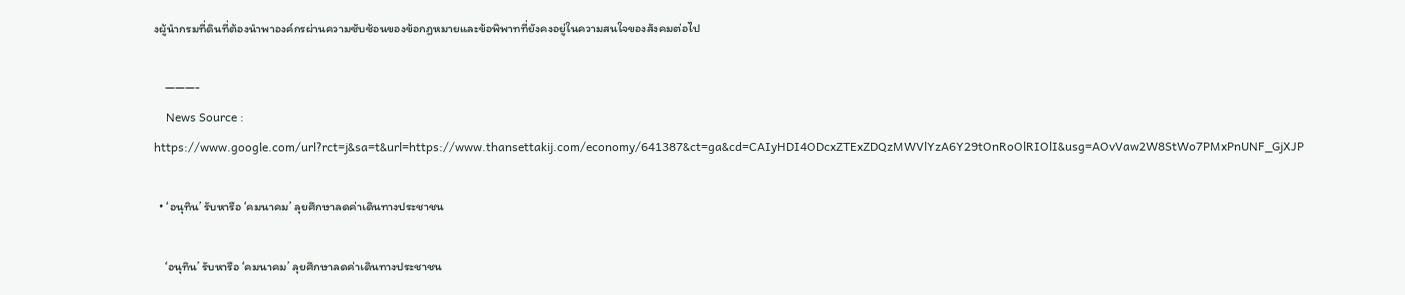งผู้นำกรมที่ดินที่ต้องนำพาองค์กรผ่านความซับซ้อนของข้อกฎหมายและข้อพิพาทที่ยังคงอยู่ในความสนใจของสังคมต่อไป

    ———-
    News Source : https://www.google.com/url?rct=j&sa=t&url=https://www.thansettakij.com/economy/641387&ct=ga&cd=CAIyHDI4ODcxZTExZDQzMWVlYzA6Y29tOnRoOlRIOlI&usg=AOvVaw2W8StWo7PMxPnUNF_GjXJP

  • ‘อนุทิน’ รับหารือ ‘คมนาคม’ ลุยศึกษาลดค่าเดินทางประชาชน

    ‘อนุทิน’ รับหารือ ‘คมนาคม’ ลุยศึกษาลดค่าเดินทางประชาชน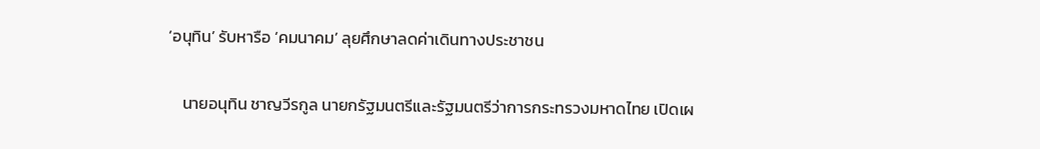‘อนุทิน’ รับหารือ ‘คมนาคม’ ลุยศึกษาลดค่าเดินทางประชาชน

    นายอนุทิน ชาญวีรกูล นายกรัฐมนตรีและรัฐมนตรีว่าการกระทรวงมหาดไทย เปิดเผ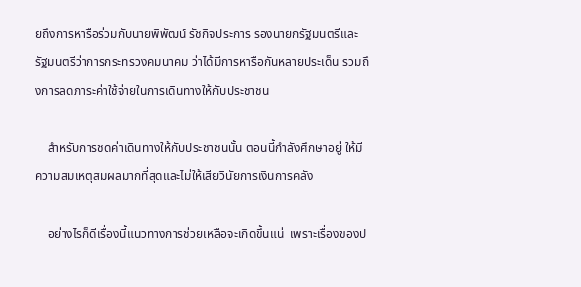ยถึงการหารือร่วมกับนายพิพัฒน์ รัชกิจประการ รองนายกรัฐมนตรีและรัฐมนตรีว่าการกระทรวงคมนาคม ว่าได้มีการหารือกันหลายประเด็น รวมถึงการลดภาระค่าใช้จ่ายในการเดินทางให้กับประชาชน

    สำหรับการชดค่าเดินทางให้กับประชาชนนั้น ตอนนี้กำลังศึกษาอยู่ ให้มีความสมเหตุสมผลมากที่สุดและไม่ให้เสียวินัยการเงินการคลัง

    อย่างไรก็ดีเรื่องนี้แนวทางการช่วยเหลือจะเกิดขึ้นแน่  เพราะเรื่องของป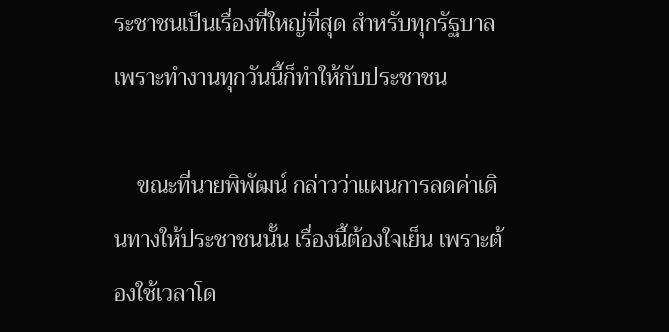ระชาชนเป็นเรื่องที่ใหญ่ที่สุด สำหรับทุกรัฐบาล เพราะทำงานทุกวันนี้ก็ทำให้กับประชาชน

    ขณะที่นายพิพัฒน์ กล่าวว่าแผนการลดค่าเดินทางให้ประชาชนนั้น เรื่องนี้ต้องใจเย็น เพราะต้องใช้เวลาโด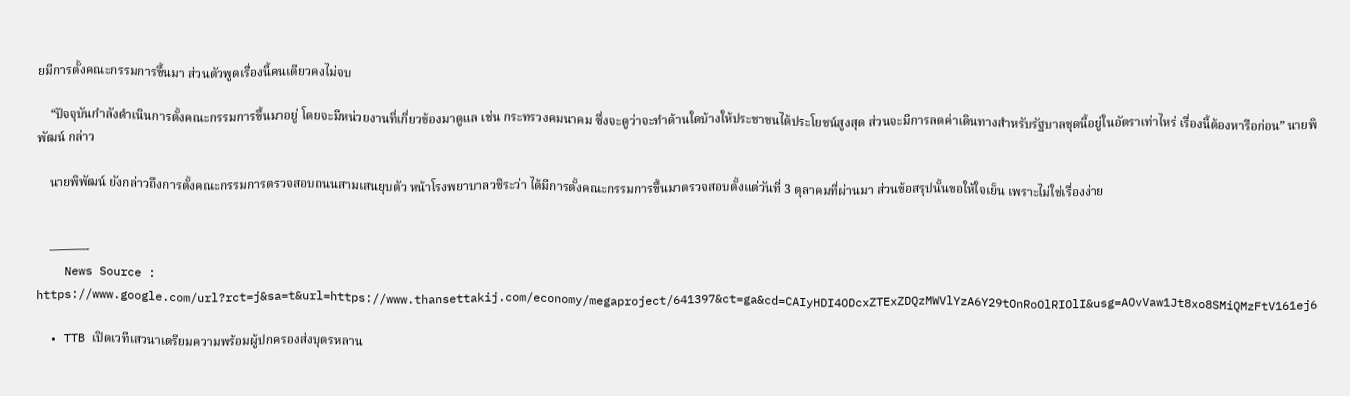ยมีการตั้งคณะกรรมการขึ้นมา ส่วนตัวพูดเรื่องนี้คนเดียวคงไม่จบ

    “ปัจจุบันกำลังดำเนินการตั้งคณะกรรมการขึ้นมาอยู่ โดยจะมีหน่วยงานที่เกี่ยวข้องมาดูแล เช่น กระทรวงคมนาคม ซึ่งจะดูว่าจะทำด้านใดบ้างให้ประชาชนได้ประโยชน์สูงสุด ส่วนจะมีการลดค่าเดินทางสำหรับรัฐบาลชุดนี้อยู่ในอัตราเท่าไหร่ เรื่องนี้ต้องหารือก่อน” นายพิพัฒน์ กล่าว

    นายพิพัฒน์ ยังกล่าวถึงการตั้งคณะกรรมการตรวจสอบถนนสามเสนยุบตัว หน้าโรงพยาบาลวชิระว่า ได้มีการตั้งคณะกรรมการขึ้นมาตรวจสอบตั้งแต่วันที่ 3 ตุลาคมที่ผ่านมา ส่วนข้อสรุปนั้นขอให้ใจเย็น เพราะไม่ใช่เรื่องง่าย


    ———-
    News Source : https://www.google.com/url?rct=j&sa=t&url=https://www.thansettakij.com/economy/megaproject/641397&ct=ga&cd=CAIyHDI4ODcxZTExZDQzMWVlYzA6Y29tOnRoOlRIOlI&usg=AOvVaw1Jt8xo8SMiQMzFtV161ej6

  • TTB เปิดเวทีเสวนาเตรียมความพร้อมผู้ปกครองส่งบุตรหลาน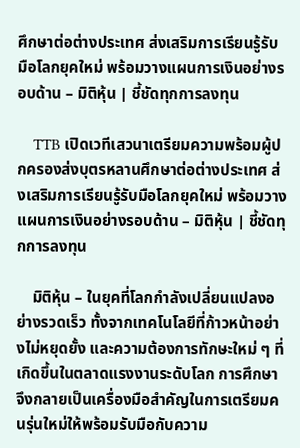ศึกษาต่อต่างประเทศ ส่งเสริมการเรียนรู้รับมือโลกยุคใหม่ พร้อมวางแผนการเงินอย่างรอบด้าน – มิติหุ้น | ชี้ชัดทุกการลงทุน

    TTB เปิดเวทีเสวนาเตรียมความพร้อมผู้ปกครองส่งบุตรหลานศึกษาต่อต่างประเทศ ส่งเสริมการเรียนรู้รับมือโลกยุคใหม่ พร้อมวางแผนการเงินอย่างรอบด้าน – มิติหุ้น | ชี้ชัดทุกการลงทุน

    มิติหุ้น – ในยุคที่โลกกำลังเปลี่ยนแปลงอย่างรวดเร็ว ทั้งจากเทคโนโลยีที่ก้าวหน้าอย่างไม่หยุดยั้ง และความต้องการทักษะใหม่ ๆ ที่เกิดขึ้นในตลาดแรงงานระดับโลก การศึกษาจึงกลายเป็นเครื่องมือสำคัญในการเตรียมคนรุ่นใหม่ให้พร้อมรับมือกับความ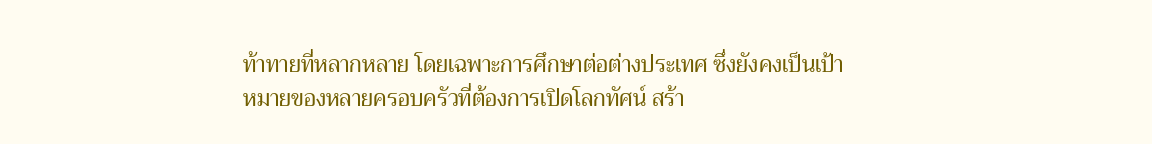ท้าทายที่หลากหลาย โดยเฉพาะการศึกษาต่อต่างประเทศ ซึ่งยังคงเป็นเป้าหมายของหลายครอบครัวที่ต้องการเปิดโลกทัศน์ สร้า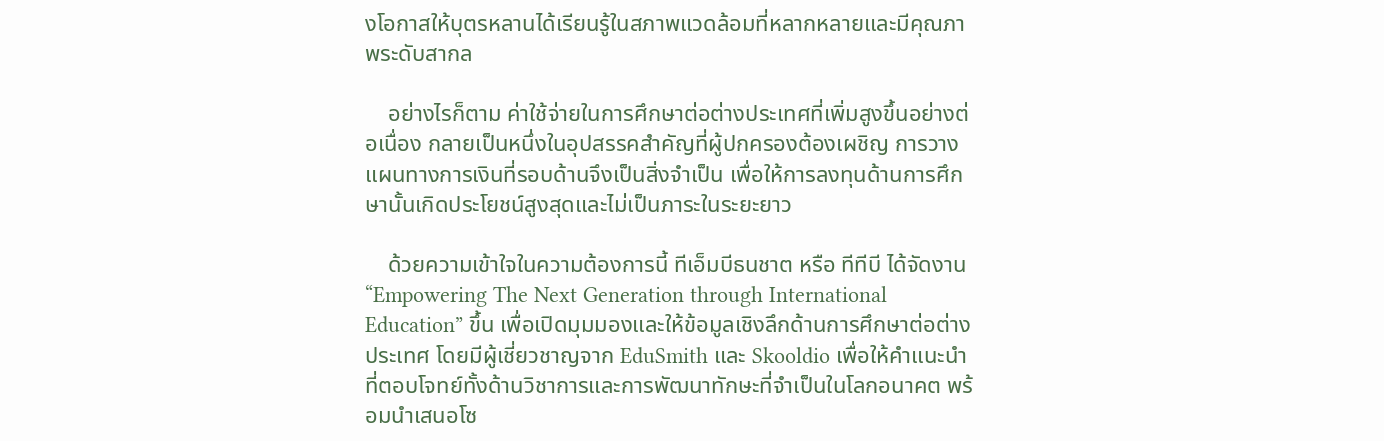งโอกาสให้บุตรหลานได้เรียนรู้ในสภาพแวดล้อมที่หลากหลายและมีคุณภาพระดับสากล

    อย่างไรก็ตาม ค่าใช้จ่ายในการศึกษาต่อต่างประเทศที่เพิ่มสูงขึ้นอย่างต่อเนื่อง กลายเป็นหนึ่งในอุปสรรคสำคัญที่ผู้ปกครองต้องเผชิญ การวางแผนทางการเงินที่รอบด้านจึงเป็นสิ่งจำเป็น เพื่อให้การลงทุนด้านการศึกษานั้นเกิดประโยชน์สูงสุดและไม่เป็นภาระในระยะยาว

    ด้วยความเข้าใจในความต้องการนี้ ทีเอ็มบีธนชาต หรือ ทีทีบี ได้จัดงาน “Empowering The Next Generation through International Education” ขึ้น เพื่อเปิดมุมมองและให้ข้อมูลเชิงลึกด้านการศึกษาต่อต่างประเทศ โดยมีผู้เชี่ยวชาญจาก EduSmith และ Skooldio เพื่อให้คำแนะนำที่ตอบโจทย์ทั้งด้านวิชาการและการพัฒนาทักษะที่จำเป็นในโลกอนาคต พร้อมนำเสนอโซ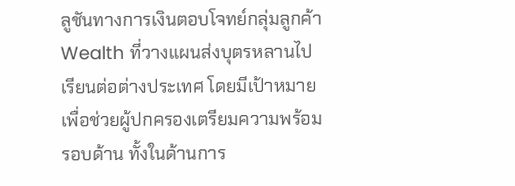ลูชันทางการเงินตอบโจทย์กลุ่มลูกค้า Wealth ที่วางแผนส่งบุตรหลานไปเรียนต่อต่างประเทศ โดยมีเป้าหมายเพื่อช่วยผู้ปกครองเตรียมความพร้อมรอบด้าน ทั้งในด้านการ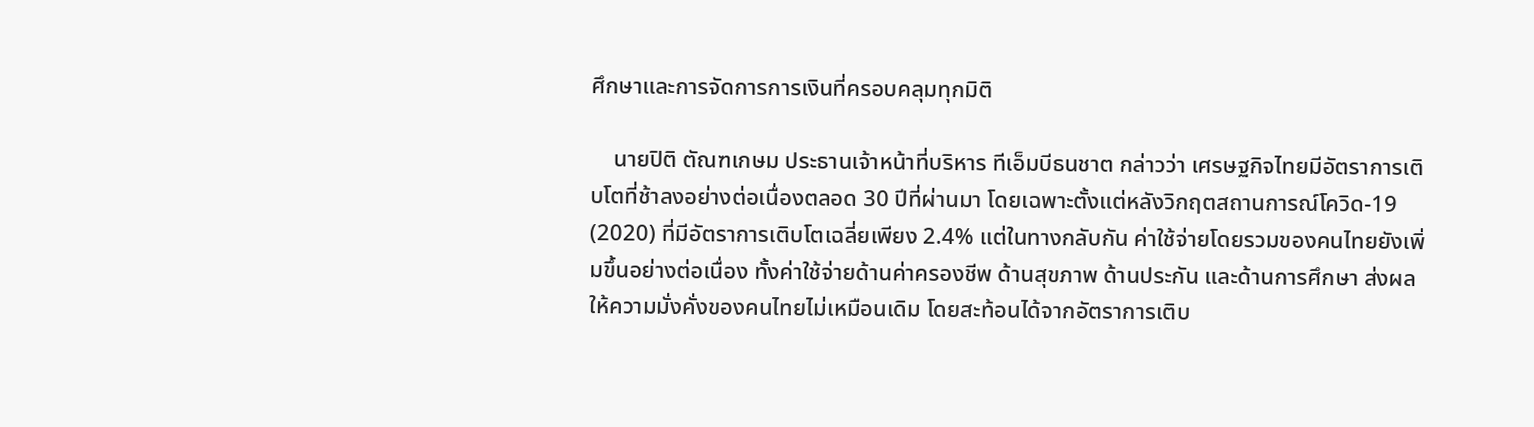ศึกษาและการจัดการการเงินที่ครอบคลุมทุกมิติ

    นายปิติ ตัณฑเกษม ประธานเจ้าหน้าที่บริหาร ทีเอ็มบีธนชาต กล่าวว่า เศรษฐกิจไทยมีอัตราการเติบโตที่ช้าลงอย่างต่อเนื่องตลอด 30 ปีที่ผ่านมา โดยเฉพาะตั้งแต่หลังวิกฤตสถานการณ์โควิด-19 (2020) ที่มีอัตราการเติบโตเฉลี่ยเพียง 2.4% แต่ในทางกลับกัน ค่าใช้จ่ายโดยรวมของคนไทยยังเพิ่มขึ้นอย่างต่อเนื่อง ทั้งค่าใช้จ่ายด้านค่าครองชีพ ด้านสุขภาพ ด้านประกัน และด้านการศึกษา ส่งผลให้ความมั่งคั่งของคนไทยไม่เหมือนเดิม โดยสะท้อนได้จากอัตราการเติบ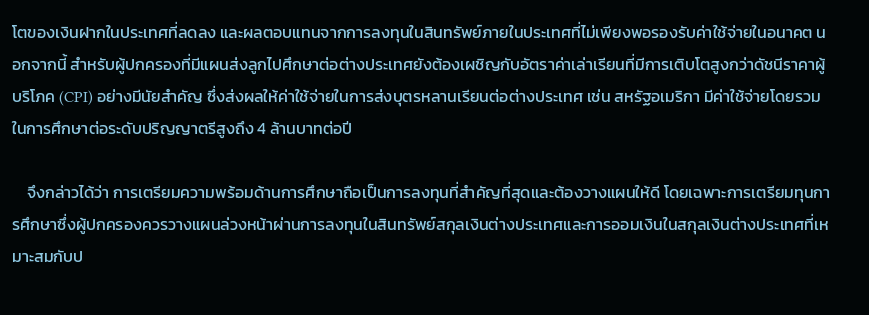โตของเงินฝากในประเทศที่ลดลง และผลตอบแทนจากการลงทุนในสินทรัพย์ภายในประเทศที่ไม่เพียงพอรองรับค่าใช้จ่ายในอนาคต นอกจากนี้ สำหรับผู้ปกครองที่มีแผนส่งลูกไปศึกษาต่อต่างประเทศยังต้องเผชิญกับอัตราค่าเล่าเรียนที่มีการเติบโตสูงกว่าดัชนีราคาผู้บริโภค (CPI) อย่างมีนัยสำคัญ ซึ่งส่งผลให้ค่าใช้จ่ายในการส่งบุตรหลานเรียนต่อต่างประเทศ เช่น สหรัฐอเมริกา มีค่าใช้จ่ายโดยรวมในการศึกษาต่อระดับปริญญาตรีสูงถึง 4 ล้านบาทต่อปี

    จึงกล่าวได้ว่า การเตรียมความพร้อมด้านการศึกษาถือเป็นการลงทุนที่สำคัญที่สุดและต้องวางแผนให้ดี โดยเฉพาะการเตรียมทุนการศึกษาซึ่งผู้ปกครองควรวางแผนล่วงหน้าผ่านการลงทุนในสินทรัพย์สกุลเงินต่างประเทศและการออมเงินในสกุลเงินต่างประเทศที่เหมาะสมกับป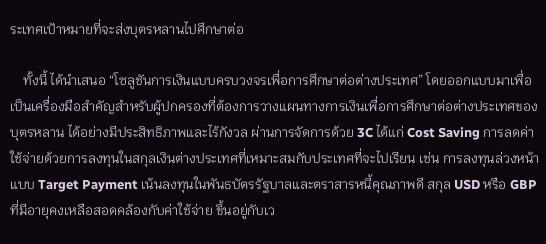ระเทศเป้าหมายที่จะส่งบุตรหลานไปศึกษาต่อ

    ทั้งนี้ ได้นำเสนอ “โซลูชันการเงินแบบครบวงจรเพื่อการศึกษาต่อต่างประเทศ” โดยออกแบบมาเพื่อเป็นเครื่องมือสำคัญสำหรับผู้ปกครองที่ต้องการวางแผนทางการเงินเพื่อการศึกษาต่อต่างประเทศของบุตรหลาน ได้อย่างมีประสิทธิภาพและไร้กังวล ผ่านการจัดการด้วย 3C ได้แก่ Cost Saving การลดค่าใช้จ่ายด้วยการลงทุนในสกุลเงินต่างประเทศที่เหมาะสมกับประเทศที่จะไปเรียน เช่น การลงทุนล่วงหน้าแบบ Target Payment เน้นลงทุนในพันธบัตรรัฐบาลและตราสารหนี้คุณภาพดี สกุล USD หรือ GBP ที่มีอายุคงเหลือสอดคล้องกับค่าใช้จ่าย ขึ้นอยู่กับเว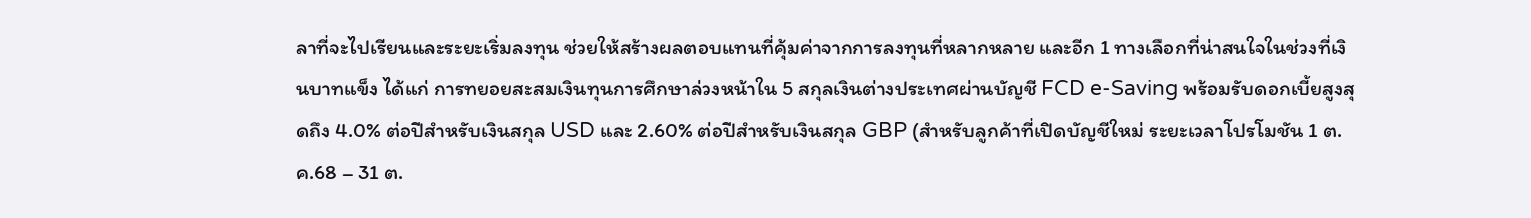ลาที่จะไปเรียนและระยะเริ่มลงทุน ช่วยให้สร้างผลตอบแทนที่คุ้มค่าจากการลงทุนที่หลากหลาย และอีก 1 ทางเลือกที่น่าสนใจในช่วงที่เงินบาทแข็ง ได้แก่ การทยอยสะสมเงินทุนการศึกษาล่วงหน้าใน 5 สกุลเงินต่างประเทศผ่านบัญชี FCD e-Saving พร้อมรับดอกเบี้ยสูงสุดถึง 4.0% ต่อปีสำหรับเงินสกุล USD และ 2.60% ต่อปีสำหรับเงินสกุล GBP (สำหรับลูกค้าที่เปิดบัญชีใหม่ ระยะเวลาโปรโมชัน 1 ต.ค.68 – 31 ต.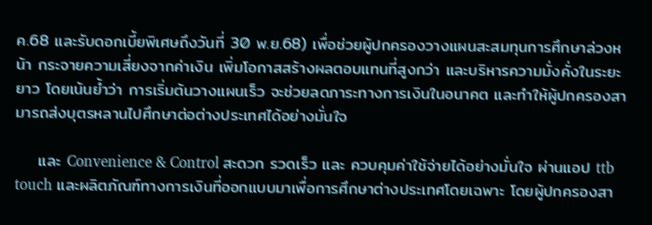ค.68 และรับดอกเบี้ยพิเศษถึงวันที่ 30 พ.ย.68) เพื่อช่วยผู้ปกครองวางแผนสะสมทุนการศึกษาล่วงหน้า กระจายความเสี่ยงจากค่าเงิน เพิ่มโอกาสสร้างผลตอบแทนที่สูงกว่า และบริหารความมั่งคั่งในระยะยาว โดยเน้นย้ำว่า การเริ่มต้นวางแผนเร็ว จะช่วยลดภาระทางการเงินในอนาคต และทำให้ผู้ปกครองสามารถส่งบุตรหลานไปศึกษาต่อต่างประเทศได้อย่างมั่นใจ

    และ Convenience & Control สะดวก รวดเร็ว และ ควบคุมค่าใช้จ่ายได้อย่างมั่นใจ ผ่านแอป ttb touch และผลิตภัณฑ์ทางการเงินที่ออกแบบมาเพื่อการศึกษาต่างประเทศโดยเฉพาะ โดยผู้ปกครองสา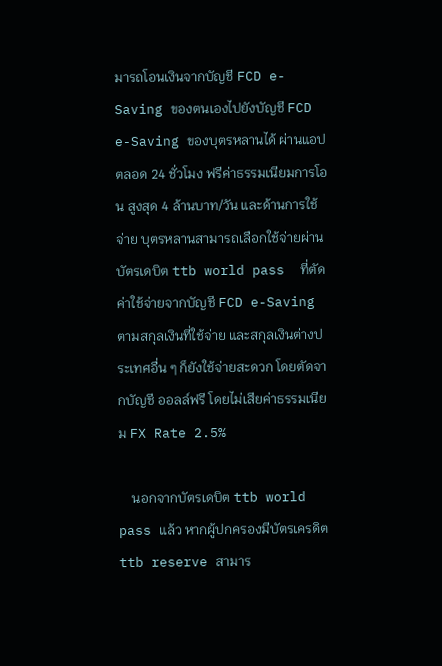มารถโอนเงินจากบัญชี FCD e-Saving ของตนเองไปยังบัญชี FCD e-Saving ของบุตรหลานได้ ผ่านแอปตลอด 24 ชั่วโมง ฟรีค่าธรรมเนียมการโอน สูงสุด 4 ล้านบาท/วัน และด้านการใช้จ่าย บุตรหลานสามารถเลือกใช้จ่ายผ่านบัตรเดบิต ttb world pass  ที่ตัดค่าใช้จ่ายจากบัญชี FCD e-Saving ตามสกุลเงินที่ใช้จ่าย และสกุลเงินต่างประเทศอื่น ๆ ก็ยังใช้จ่ายสะดวก โดยตัดจากบัญชี ออลล์ฟรี โดยไม่เสียค่าธรรมเนียม FX Rate 2.5%

    นอกจากบัตรเดบิต ttb world pass แล้ว หากผู้ปกครองมีบัตรเครดิต ttb reserve สามาร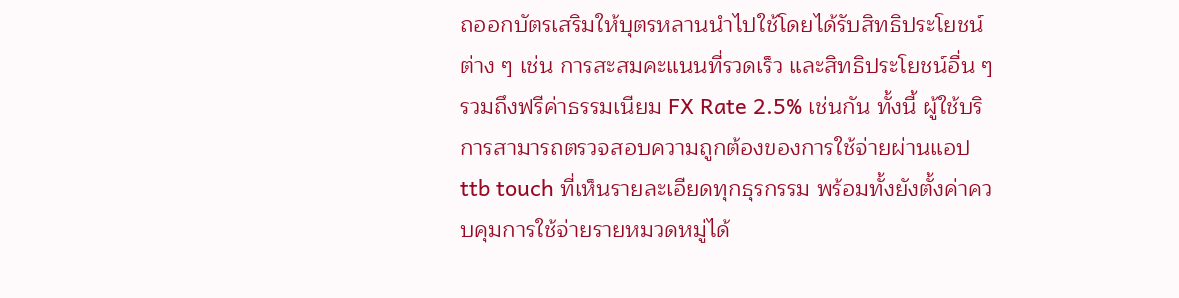ถออกบัตรเสริมให้บุตรหลานนำไปใช้โดยได้รับสิทธิประโยชน์ต่าง ๆ เช่น การสะสมคะแนนที่รวดเร็ว และสิทธิประโยชน์อื่น ๆ รวมถึงฟรีค่าธรรมเนียม FX Rate 2.5% เช่นกัน ทั้งนี้ ผู้ใช้บริการสามารถตรวจสอบความถูกต้องของการใช้จ่ายผ่านแอป ttb touch ที่เห็นรายละเอียดทุกธุรกรรม พร้อมทั้งยังตั้งค่าควบคุมการใช้จ่ายรายหมวดหมู่ได้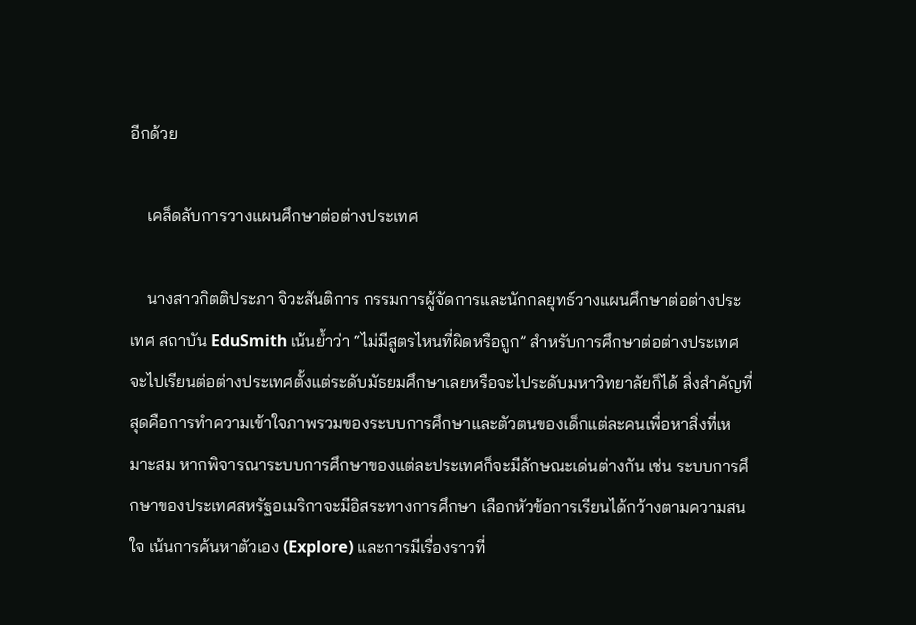อีกด้วย

    เคล็ดลับการวางแผนศึกษาต่อต่างประเทศ

    นางสาวกิตติประภา จิวะสันติการ กรรมการผู้จัดการและนักกลยุทธ์วางแผนศึกษาต่อต่างประเทศ สถาบัน EduSmith เน้นย้ำว่า “ไม่มีสูตรไหนที่ผิดหรือถูก” สำหรับการศึกษาต่อต่างประเทศ จะไปเรียนต่อต่างประเทศตั้งแต่ระดับมัธยมศึกษาเลยหรือจะไประดับมหาวิทยาลัยก็ได้ สิ่งสำคัญที่สุดคือการทำความเข้าใจภาพรวมของระบบการศึกษาและตัวตนของเด็กแต่ละคนเพื่อหาสิ่งที่เหมาะสม หากพิจารณาระบบการศึกษาของแต่ละประเทศก็จะมีลักษณะเด่นต่างกัน เช่น ระบบการศึกษาของประเทศสหรัฐอเมริกาจะมีอิสระทางการศึกษา เลือกหัวข้อการเรียนได้กว้างตามความสนใจ เน้นการค้นหาตัวเอง (Explore) และการมีเรื่องราวที่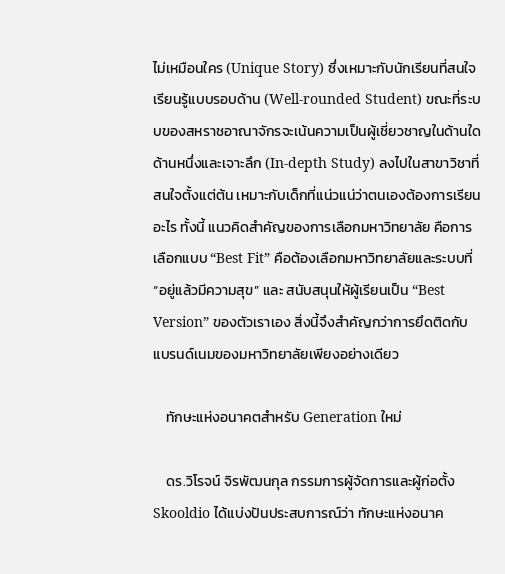ไม่เหมือนใคร (Unique Story) ซึ่งเหมาะกับนักเรียนที่สนใจเรียนรู้แบบรอบด้าน (Well-rounded Student) ขณะที่ระบบของสหราชอาณาจักรจะเน้นความเป็นผู้เชี่ยวชาญในด้านใดด้านหนึ่งและเจาะลึก (In-depth Study) ลงไปในสาขาวิชาที่สนใจตั้งแต่ต้น เหมาะกับเด็กที่แน่วแน่ว่าตนเองต้องการเรียนอะไร ทั้งนี้ แนวคิดสำคัญของการเลือกมหาวิทยาลัย คือการเลือกแบบ “Best Fit” คือต้องเลือกมหาวิทยาลัยและระบบที่ “อยู่แล้วมีความสุข” และ สนับสนุนให้ผู้เรียนเป็น “Best Version” ของตัวเราเอง สิ่งนี้จึงสำคัญกว่าการยึดติดกับแบรนด์เนมของมหาวิทยาลัยเพียงอย่างเดียว

    ทักษะแห่งอนาคตสำหรับ Generation ใหม่

    ดร.วิโรจน์ จิรพัฒนกุล กรรมการผู้จัดการและผู้ก่อตั้ง Skooldio ได้แบ่งปันประสบการณ์ว่า ทักษะแห่งอนาค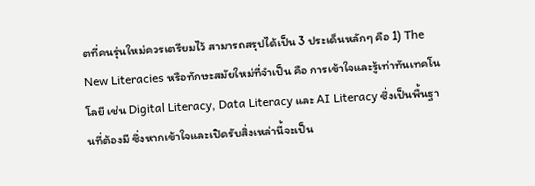ตที่คนรุ่นใหม่ควรเตรียมไว้ สามารถสรุปได้เป็น 3 ประเด็นหลักๆ คือ 1) The New Literacies หรือทักษะสมัยใหม่ที่จำเป็น คือ การเข้าใจและรู้เท่าทันเทคโนโลยี เช่น Digital Literacy, Data Literacy และ AI Literacy ซึ่งเป็นพื้นฐานที่ต้องมี ซึ่งหากเข้าใจและเปิดรับสิ่งเหล่านี้จะเป็น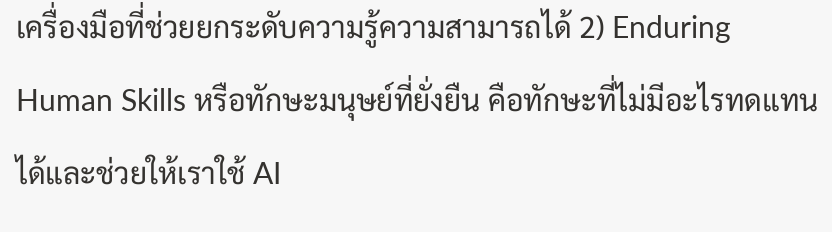เครื่องมือที่ช่วยยกระดับความรู้ความสามารถได้ 2) Enduring Human Skills หรือทักษะมนุษย์ที่ยั่งยืน คือทักษะที่ไม่มีอะไรทดแทนได้และช่วยให้เราใช้ AI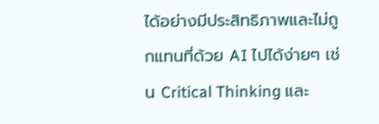ได้อย่างมีประสิทธิภาพและไม่ถูกแทนที่ด้วย AI ไปได้ง่ายๆ เช่น Critical Thinking และ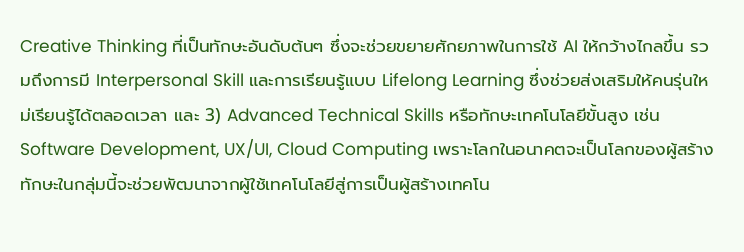Creative Thinking ที่เป็นทักษะอันดับต้นๆ ซึ่งจะช่วยขยายศักยภาพในการใช้ AI ให้กว้างไกลขึ้น รวมถึงการมี Interpersonal Skill และการเรียนรู้แบบ Lifelong Learning ซึ่งช่วยส่งเสริมให้คนรุ่นใหม่เรียนรู้ได้ตลอดเวลา และ 3) Advanced Technical Skills หรือทักษะเทคโนโลยีขั้นสูง เช่น Software Development, UX/UI, Cloud Computing เพราะโลกในอนาคตจะเป็นโลกของผู้สร้าง ทักษะในกลุ่มนี้จะช่วยพัฒนาจากผู้ใช้เทคโนโลยีสู่การเป็นผู้สร้างเทคโน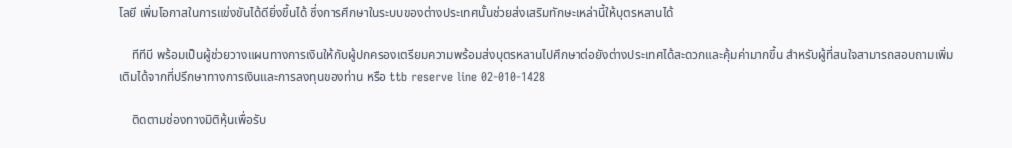โลยี เพิ่มโอกาสในการแข่งขันได้ดียิ่งขึ้นได้ ซึ่งการศึกษาในระบบของต่างประเทศนั้นช่วยส่งเสริมทักษะเหล่านี้ให้บุตรหลานได้

    ทีทีบี พร้อมเป็นผู้ช่วยวางแผนทางการเงินให้กับผู้ปกครองเตรียมความพร้อมส่งบุตรหลานไปศึกษาต่อยังต่างประเทศได้สะดวกและคุ้มค่ามากขึ้น สำหรับผู้ที่สนใจสามารถสอบถามเพิ่มเติมได้จากที่ปรึกษาทางการเงินและการลงทุนของท่าน หรือ ttb reserve line 02-010-1428

    ติดตามช่องทางมิติหุ้นเพื่อรับ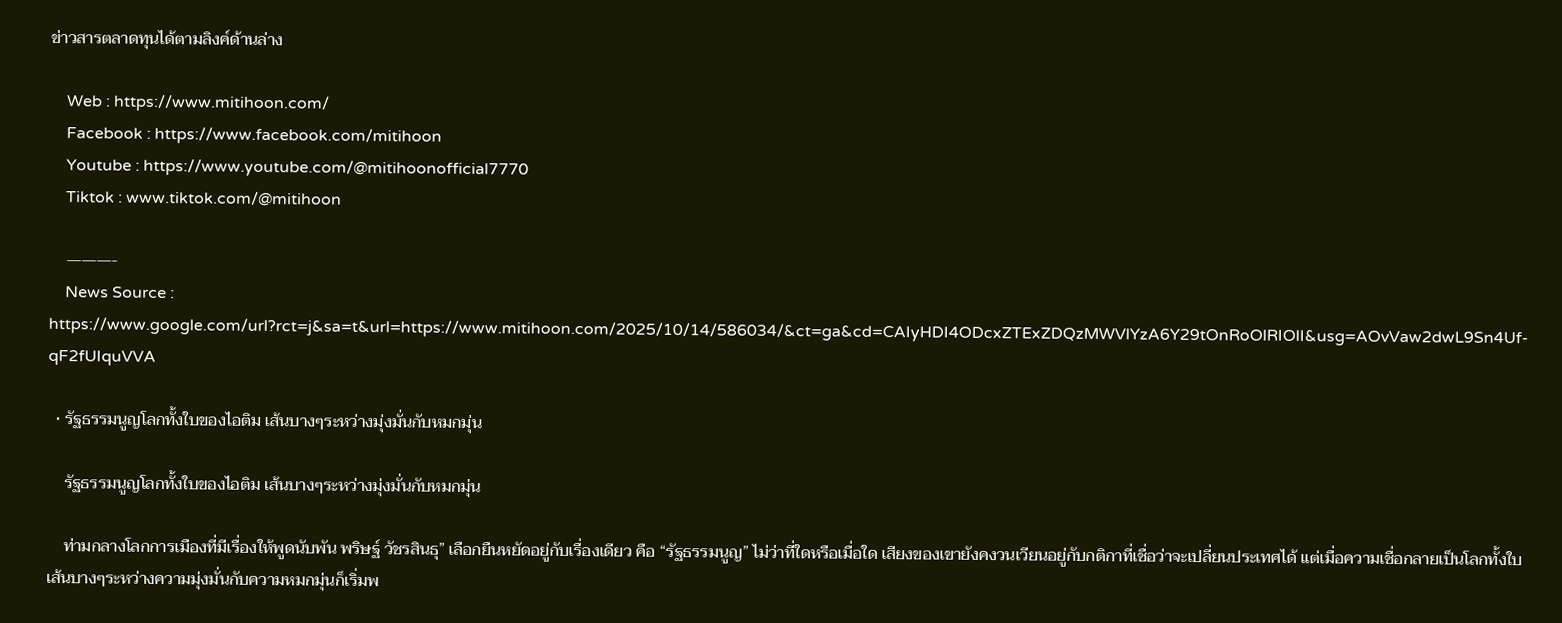ข่าวสารตลาดทุนได้ตามลิงค์ด้านล่าง

    Web : https://www.mitihoon.com/
    Facebook : https://www.facebook.com/mitihoon
    Youtube : https://www.youtube.com/@mitihoonofficial7770
    Tiktok : www.tiktok.com/@mitihoon

    ———-
    News Source : https://www.google.com/url?rct=j&sa=t&url=https://www.mitihoon.com/2025/10/14/586034/&ct=ga&cd=CAIyHDI4ODcxZTExZDQzMWVlYzA6Y29tOnRoOlRIOlI&usg=AOvVaw2dwL9Sn4Uf-qF2fUIquVVA

  • รัฐธรรมนูญโลกทั้งใบของไอติม เส้นบางๆระหว่างมุ่งมั่นกับหมกมุ่น

    รัฐธรรมนูญโลกทั้งใบของไอติม เส้นบางๆระหว่างมุ่งมั่นกับหมกมุ่น

    ท่ามกลางโลกการเมืองที่มีเรื่องให้พูดนับพัน พริษฐ์ วัชรสินธุ” เลือกยืนหยัดอยู่กับเรื่องเดียว คือ “รัฐธรรมนูญ” ไม่ว่าที่ใดหรือเมื่อใด เสียงของเขายังคงวนเวียนอยู่กับกติกาที่เชื่อว่าจะเปลี่ยนประเทศได้ แต่เมื่อความเชื่อกลายเป็นโลกทั้งใบ เส้นบางๆระหว่างความมุ่งมั่นกับความหมกมุ่นก็เริ่มพ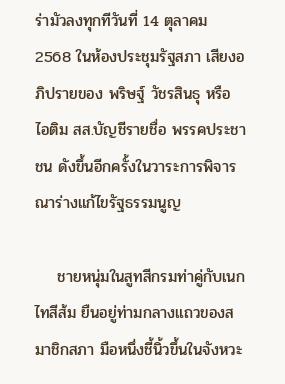ร่ามัวลงทุกทีวันที่ 14 ตุลาคม 2568 ในห้องประชุมรัฐสภา เสียงอภิปรายของ พริษฐ์ วัชรสินธุ หรือ ไอติม สส.บัญชีรายชื่อ พรรคประชาชน ดังขึ้นอีกครั้งในวาระการพิจารณาร่างแก้ไขรัฐธรรมนูญ

    ชายหนุ่มในสูทสีกรมท่าคู่กับเนกไทสีส้ม ยืนอยู่ท่ามกลางแถวของสมาชิกสภา มือหนึ่งชี้นิ้วขึ้นในจังหวะ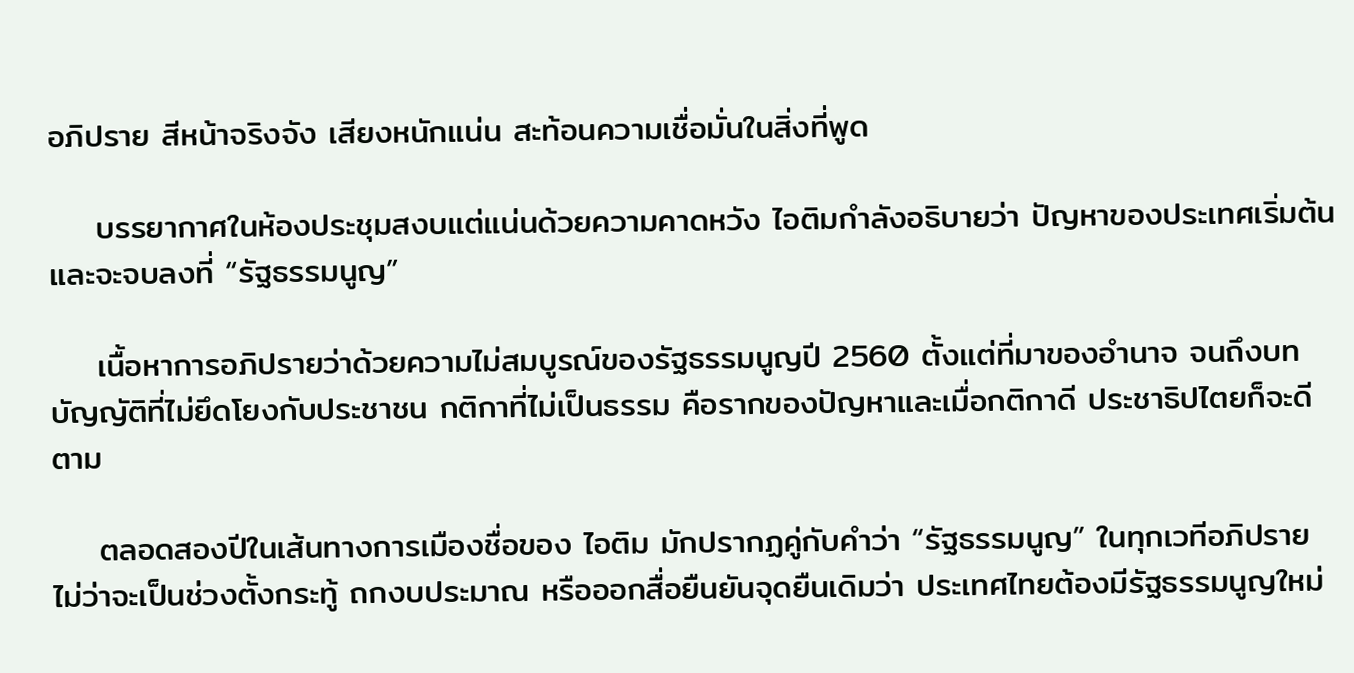อภิปราย สีหน้าจริงจัง เสียงหนักแน่น สะท้อนความเชื่อมั่นในสิ่งที่พูด

    บรรยากาศในห้องประชุมสงบแต่แน่นด้วยความคาดหวัง ไอติมกำลังอธิบายว่า ปัญหาของประเทศเริ่มต้นและจะจบลงที่ “รัฐธรรมนูญ”

    เนื้อหาการอภิปรายว่าด้วยความไม่สมบูรณ์ของรัฐธรรมนูญปี 2560 ตั้งแต่ที่มาของอำนาจ จนถึงบทบัญญัติที่ไม่ยึดโยงกับประชาชน กติกาที่ไม่เป็นธรรม คือรากของปัญหาและเมื่อกติกาดี ประชาธิปไตยก็จะดีตาม

    ตลอดสองปีในเส้นทางการเมืองชื่อของ ไอติม มักปรากฏคู่กับคำว่า “รัฐธรรมนูญ” ในทุกเวทีอภิปราย ไม่ว่าจะเป็นช่วงตั้งกระทู้ ถกงบประมาณ หรือออกสื่อยืนยันจุดยืนเดิมว่า ประเทศไทยต้องมีรัฐธรรมนูญใหม่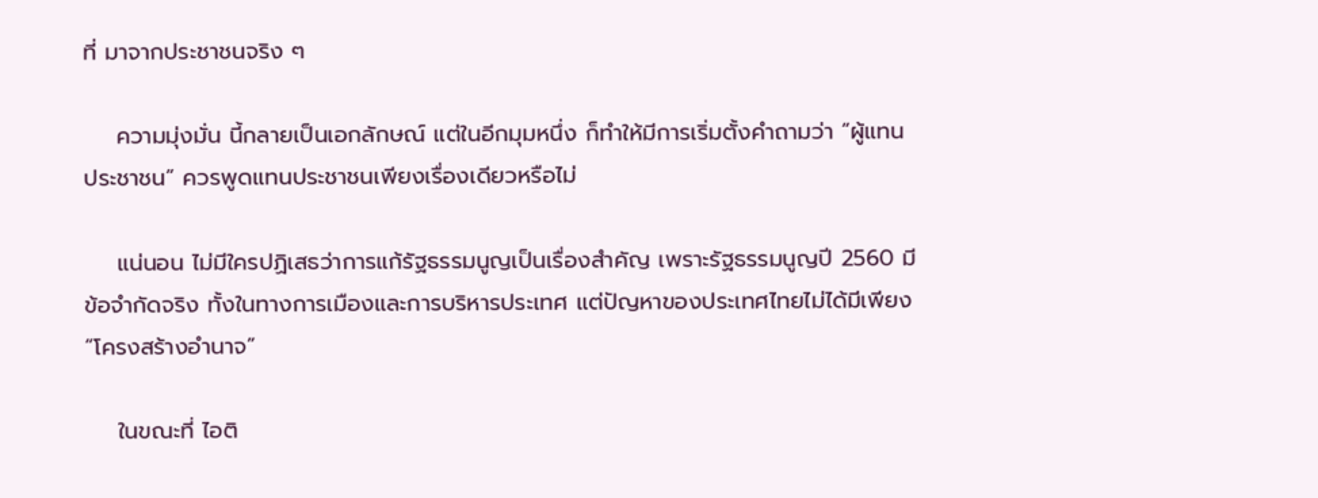ที่ มาจากประชาชนจริง ๆ

    ความมุ่งมั่น นี้กลายเป็นเอกลักษณ์ แต่ในอีกมุมหนึ่ง ก็ทำให้มีการเริ่มตั้งคำถามว่า “ผู้แทนประชาชน” ควรพูดแทนประชาชนเพียงเรื่องเดียวหรือไม่

    แน่นอน ไม่มีใครปฏิเสธว่าการแก้รัฐธรรมนูญเป็นเรื่องสำคัญ เพราะรัฐธรรมนูญปี 2560 มีข้อจำกัดจริง ทั้งในทางการเมืองและการบริหารประเทศ แต่ปัญหาของประเทศไทยไม่ได้มีเพียง “โครงสร้างอำนาจ”

    ในขณะที่ ไอติ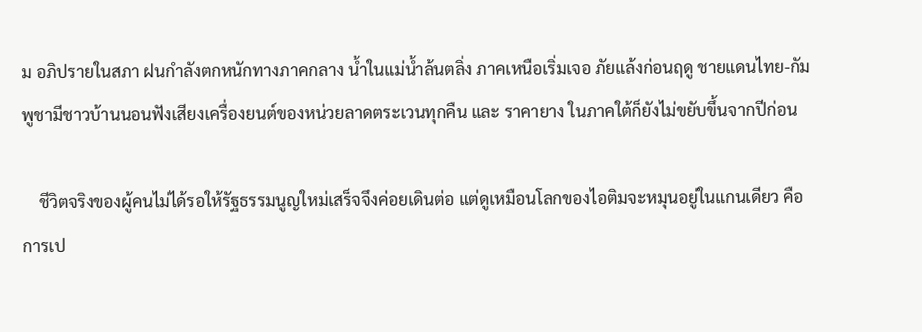ม อภิปรายในสภา ฝนกำลังตกหนักทางภาคกลาง น้ำในแม่น้ำล้นตลิ่ง ภาคเหนือเริ่มเจอ ภัยแล้งก่อนฤดู ชายแดนไทย-กัมพูชามีชาวบ้านนอนฟังเสียงเครื่องยนต์ของหน่วยลาดตระเวนทุกคืน และ ราคายาง ในภาคใต้ก็ยังไม่ขยับขึ้นจากปีก่อน

    ชีวิตจริงของผู้คนไม่ได้รอให้รัฐธรรมนูญใหม่เสร็จจึงค่อยเดินต่อ แต่ดูเหมือนโลกของไอติมจะหมุนอยู่ในแกนเดียว คือการเป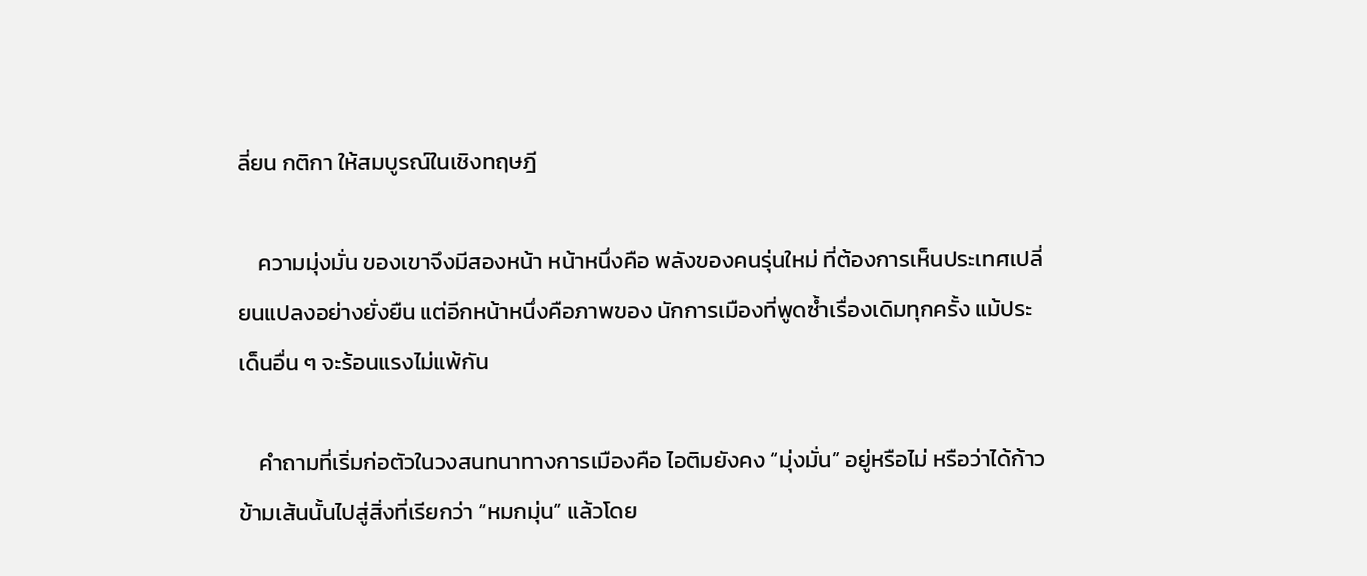ลี่ยน กติกา ให้สมบูรณ์ในเชิงทฤษฎี

    ความมุ่งมั่น ของเขาจึงมีสองหน้า หน้าหนึ่งคือ พลังของคนรุ่นใหม่ ที่ต้องการเห็นประเทศเปลี่ยนแปลงอย่างยั่งยืน แต่อีกหน้าหนึ่งคือภาพของ นักการเมืองที่พูดซ้ำเรื่องเดิมทุกครั้ง แม้ประเด็นอื่น ๆ จะร้อนแรงไม่แพ้กัน

    คำถามที่เริ่มก่อตัวในวงสนทนาทางการเมืองคือ ไอติมยังคง “มุ่งมั่น” อยู่หรือไม่ หรือว่าได้ก้าวข้ามเส้นนั้นไปสู่สิ่งที่เรียกว่า “หมกมุ่น” แล้วโดย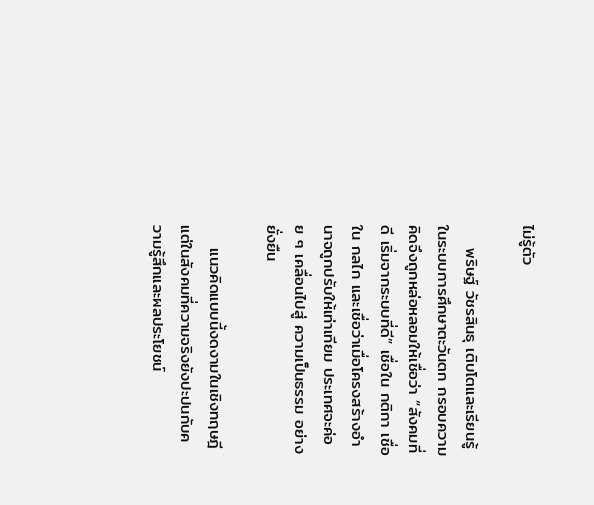ไม่รู้ตัว

    พริษฐ์ วัชรสินธุ เติบโตและเรียนรู้ในระบบการศึกษาตะวันตก กรอบความคิดจึงถูกหล่อหลอมให้เชื่อว่า “สังคมที่ดี เริ่มจากระบบที่ดี” เชื่อใน กติกา เชื่อใน กลไก และเชื่อว่าเมื่อโครงสร้างอำนาจถูกปรับให้เท่าเทียม ประเทศจะค่อย ๆ เคลื่อนไปสู่ ความเป็นธรรม อย่างยั่งยืน

    แนวคิดแบบนี้งดงามในเชิงทฤษฎี แต่ในสังคมที่ความจริงยังปะปนกับความรู้สึกและผลประโยชน์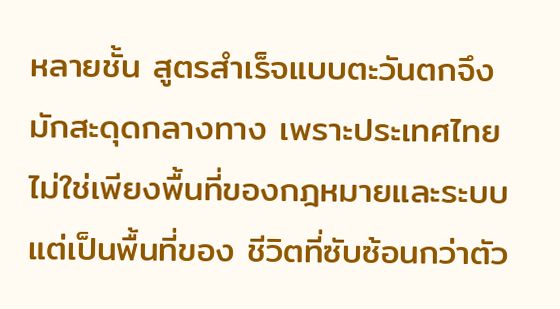หลายชั้น สูตรสำเร็จแบบตะวันตกจึงมักสะดุดกลางทาง เพราะประเทศไทยไม่ใช่เพียงพื้นที่ของกฎหมายและระบบ แต่เป็นพื้นที่ของ ชีวิตที่ซับซ้อนกว่าตัว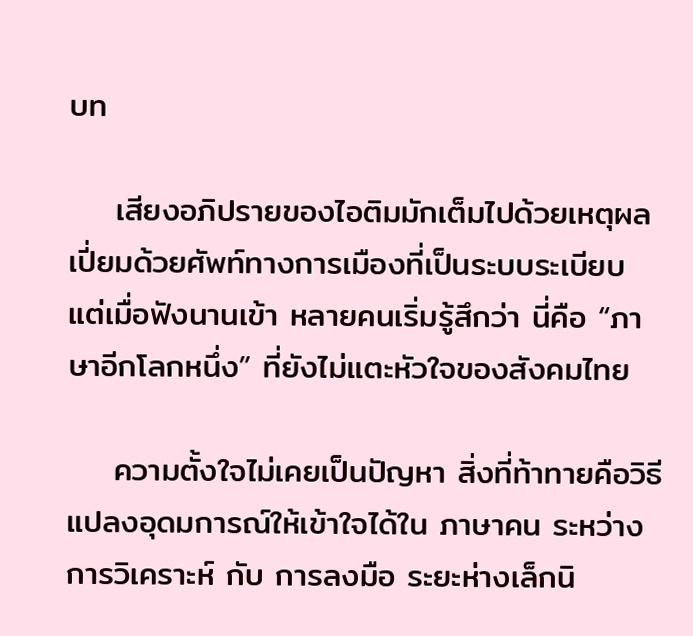บท

    เสียงอภิปรายของไอติมมักเต็มไปด้วยเหตุผล เปี่ยมด้วยศัพท์ทางการเมืองที่เป็นระบบระเบียบ แต่เมื่อฟังนานเข้า หลายคนเริ่มรู้สึกว่า นี่คือ “ภาษาอีกโลกหนึ่ง” ที่ยังไม่แตะหัวใจของสังคมไทย

    ความตั้งใจไม่เคยเป็นปัญหา สิ่งที่ท้าทายคือวิธีแปลงอุดมการณ์ให้เข้าใจได้ใน ภาษาคน ระหว่าง การวิเคราะห์ กับ การลงมือ ระยะห่างเล็กนิ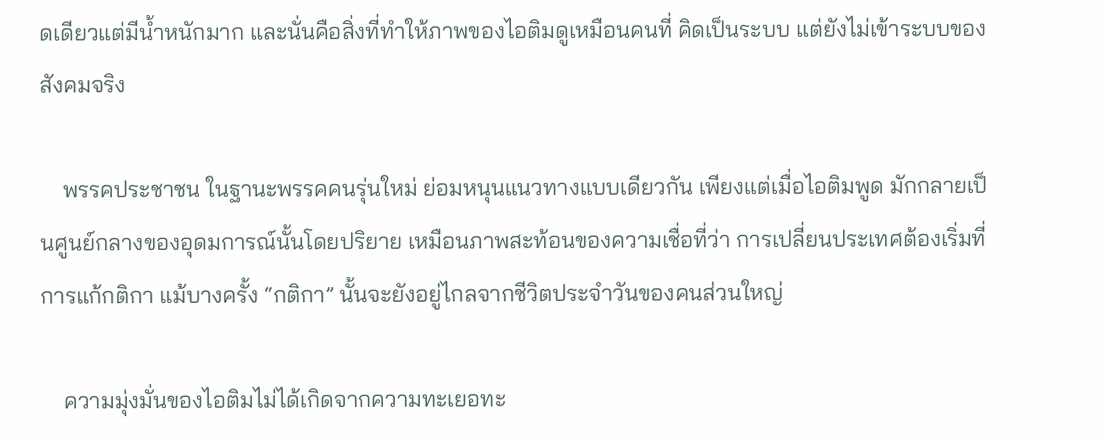ดเดียวแต่มีน้ำหนักมาก และนั่นคือสิ่งที่ทำให้ภาพของไอติมดูเหมือนคนที่ คิดเป็นระบบ แต่ยังไม่เข้าระบบของสังคมจริง

    พรรคประชาชน ในฐานะพรรคคนรุ่นใหม่ ย่อมหนุนแนวทางแบบเดียวกัน เพียงแต่เมื่อไอติมพูด มักกลายเป็นศูนย์กลางของอุดมการณ์นั้นโดยปริยาย เหมือนภาพสะท้อนของความเชื่อที่ว่า การเปลี่ยนประเทศต้องเริ่มที่การแก้กติกา แม้บางครั้ง “กติกา” นั้นจะยังอยู่ไกลจากชีวิตประจำวันของคนส่วนใหญ่

    ความมุ่งมั่นของไอติมไม่ได้เกิดจากความทะเยอทะ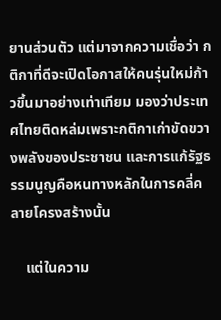ยานส่วนตัว แต่มาจากความเชื่อว่า กติกาที่ดีจะเปิดโอกาสให้คนรุ่นใหม่ก้าวขึ้นมาอย่างเท่าเทียม มองว่าประเทศไทยติดหล่มเพราะกติกาเก่าขัดขวางพลังของประชาชน และการแก้รัฐธรรมนูญคือหนทางหลักในการคลี่คลายโครงสร้างนั้น

    แต่ในความ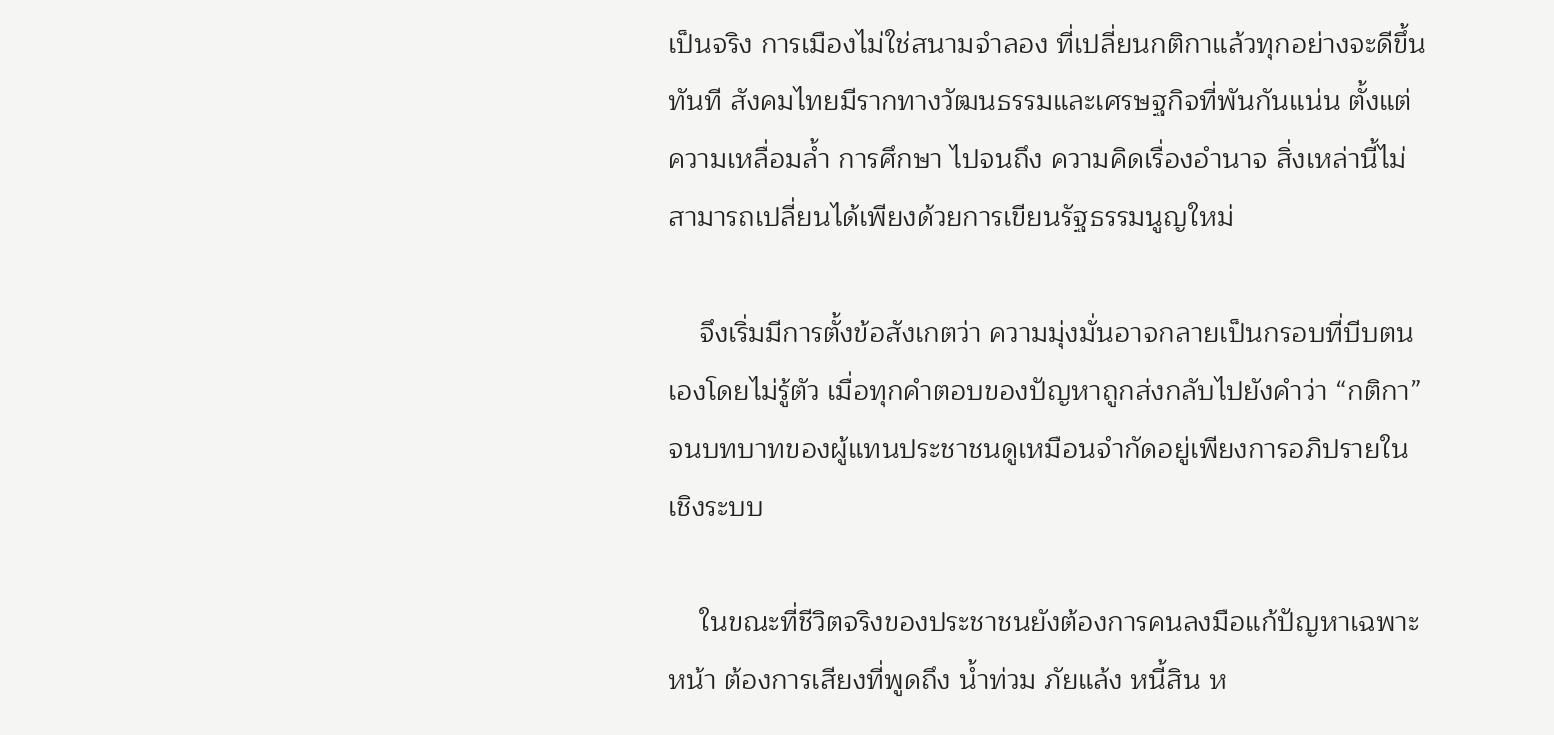เป็นจริง การเมืองไม่ใช่สนามจำลอง ที่เปลี่ยนกติกาแล้วทุกอย่างจะดีขึ้นทันที สังคมไทยมีรากทางวัฒนธรรมและเศรษฐกิจที่พันกันแน่น ตั้งแต่ ความเหลื่อมล้ำ การศึกษา ไปจนถึง ความคิดเรื่องอำนาจ สิ่งเหล่านี้ไม่สามารถเปลี่ยนได้เพียงด้วยการเขียนรัฐธรรมนูญใหม่

    จึงเริ่มมีการตั้งข้อสังเกตว่า ความมุ่งมั่นอาจกลายเป็นกรอบที่บีบตนเองโดยไม่รู้ตัว เมื่อทุกคำตอบของปัญหาถูกส่งกลับไปยังคำว่า “กติกา” จนบทบาทของผู้แทนประชาชนดูเหมือนจำกัดอยู่เพียงการอภิปรายในเชิงระบบ

    ในขณะที่ชีวิตจริงของประชาชนยังต้องการคนลงมือแก้ปัญหาเฉพาะหน้า ต้องการเสียงที่พูดถึง น้ำท่วม ภัยแล้ง หนี้สิน ห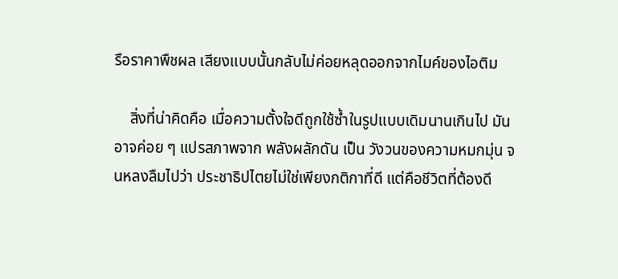รือราคาพืชผล เสียงแบบนั้นกลับไม่ค่อยหลุดออกจากไมค์ของไอติม

    สิ่งที่น่าคิดคือ เมื่อความตั้งใจดีถูกใช้ซ้ำในรูปแบบเดิมนานเกินไป มันอาจค่อย ๆ แปรสภาพจาก พลังผลักดัน เป็น วังวนของความหมกมุ่น จนหลงลืมไปว่า ประชาธิปไตยไม่ใช่เพียงกติกาที่ดี แต่คือชีวิตที่ต้องดี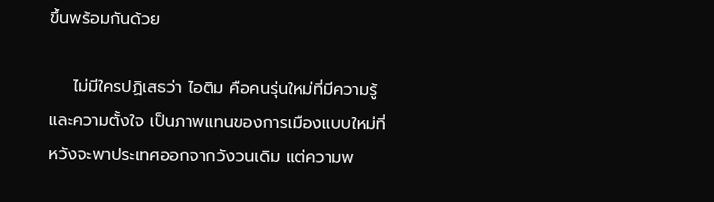ขึ้นพร้อมกันด้วย

    ไม่มีใครปฏิเสธว่า ไอติม คือคนรุ่นใหม่ที่มีความรู้และความตั้งใจ เป็นภาพแทนของการเมืองแบบใหม่ที่หวังจะพาประเทศออกจากวังวนเดิม แต่ความพ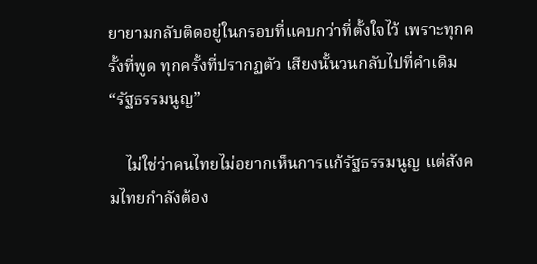ยายามกลับติดอยู่ในกรอบที่แคบกว่าที่ตั้งใจไว้ เพราะทุกครั้งที่พูด ทุกครั้งที่ปรากฏตัว เสียงนั้นวนกลับไปที่คำเดิม “รัฐธรรมนูญ”

    ไม่ใช่ว่าคนไทยไม่อยากเห็นการแก้รัฐธรรมนูญ แต่สังคมไทยกำลังต้อง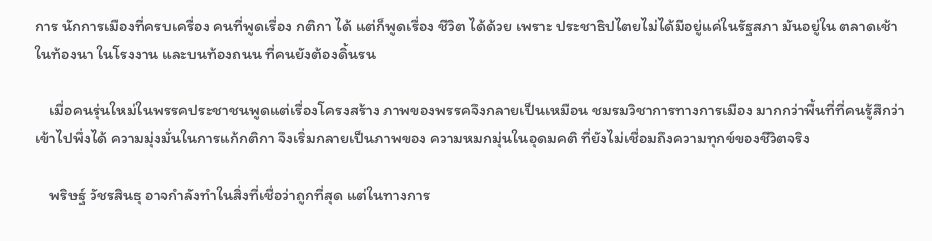การ นักการเมืองที่ครบเครื่อง คนที่พูดเรื่อง กติกา ได้ แต่ก็พูดเรื่อง ชีวิต ได้ด้วย เพราะ ประชาธิปไตยไม่ได้มีอยู่แค่ในรัฐสภา มันอยู่ใน ตลาดเช้า ในท้องนา ในโรงงาน และบนท้องถนน ที่คนยังต้องดิ้นรน

    เมื่อคนรุ่นใหม่ในพรรคประชาชนพูดแต่เรื่องโครงสร้าง ภาพของพรรคจึงกลายเป็นเหมือน ชมรมวิชาการทางการเมือง มากกว่าพื้นที่ที่คนรู้สึกว่าเข้าไปพึ่งได้ ความมุ่งมั่นในการแก้กติกา จึงเริ่มกลายเป็นภาพของ ความหมกมุ่นในอุดมคติ ที่ยังไม่เชื่อมถึงความทุกข์ของชีวิตจริง

    พริษฐ์ วัชรสินธุ อาจกำลังทำในสิ่งที่เชื่อว่าถูกที่สุด แต่ในทางการ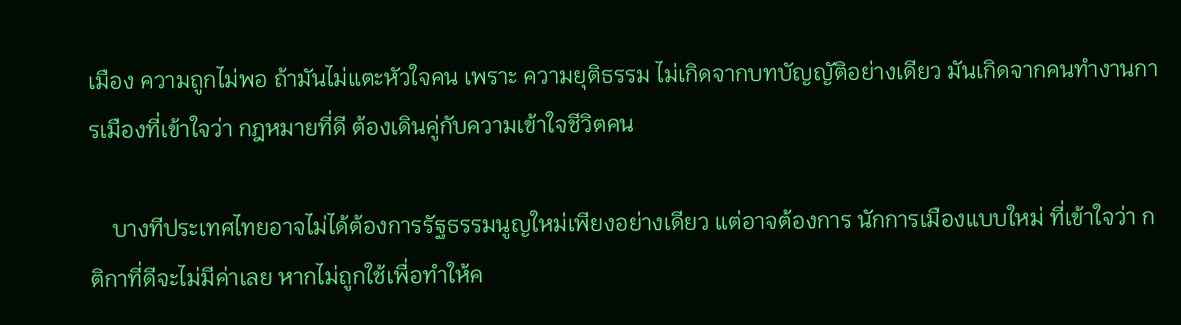เมือง ความถูกไม่พอ ถ้ามันไม่แตะหัวใจคน เพราะ ความยุติธรรม ไม่เกิดจากบทบัญญัติอย่างเดียว มันเกิดจากคนทำงานการเมืองที่เข้าใจว่า กฎหมายที่ดี ต้องเดินคู่กับความเข้าใจชีวิตคน

    บางทีประเทศไทยอาจไม่ได้ต้องการรัฐธรรมนูญใหม่เพียงอย่างเดียว แต่อาจต้องการ นักการเมืองแบบใหม่ ที่เข้าใจว่า กติกาที่ดีจะไม่มีค่าเลย หากไม่ถูกใช้เพื่อทำให้ค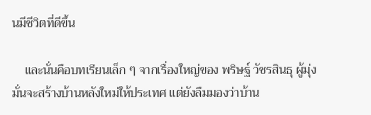นมีชีวิตที่ดีขึ้น

    และนั่นคือบทเรียนเล็ก ๆ จากเรื่องใหญ่ของ พริษฐ์ วัชรสินธุ ผู้มุ่งมั่นจะสร้างบ้านหลังใหม่ให้ประเทศ แต่ยังลืมมองว่าบ้าน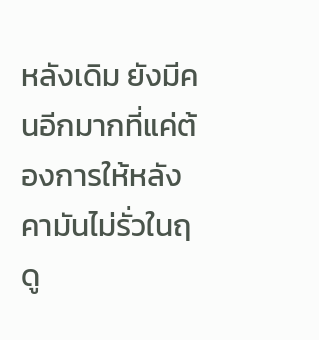หลังเดิม ยังมีคนอีกมากที่แค่ต้องการให้หลังคามันไม่รั่วในฤดู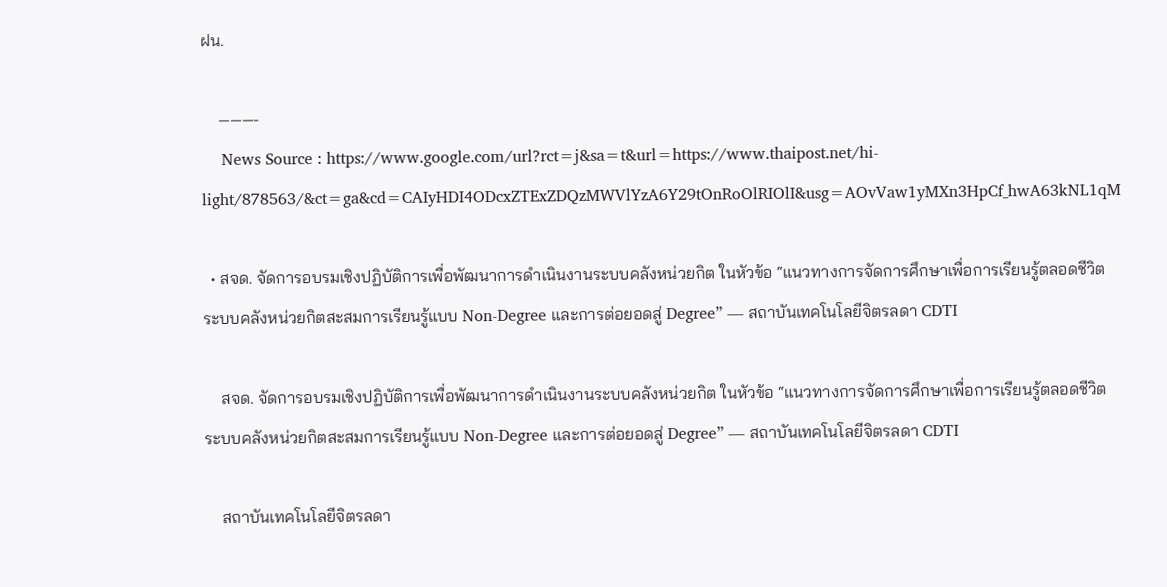ฝน.

    ———-
    News Source : https://www.google.com/url?rct=j&sa=t&url=https://www.thaipost.net/hi-light/878563/&ct=ga&cd=CAIyHDI4ODcxZTExZDQzMWVlYzA6Y29tOnRoOlRIOlI&usg=AOvVaw1yMXn3HpCf_hwA63kNL1qM

  • สจด. จัดการอบรมเชิงปฏิบัติการเพื่อพัฒนาการดำเนินงานระบบคลังหน่วยกิต ในหัวข้อ “แนวทางการจัดการศึกษาเพื่อการเรียนรู้ตลอดชีวิต ระบบคลังหน่วยกิตสะสมการเรียนรู้แบบ Non-Degree และการต่อยอดสู่ Degree” — สถาบันเทคโนโลยีจิตรลดา CDTI

    สจด. จัดการอบรมเชิงปฏิบัติการเพื่อพัฒนาการดำเนินงานระบบคลังหน่วยกิต ในหัวข้อ “แนวทางการจัดการศึกษาเพื่อการเรียนรู้ตลอดชีวิต ระบบคลังหน่วยกิตสะสมการเรียนรู้แบบ Non-Degree และการต่อยอดสู่ Degree” — สถาบันเทคโนโลยีจิตรลดา CDTI

    สถาบันเทคโนโลยีจิตรลดา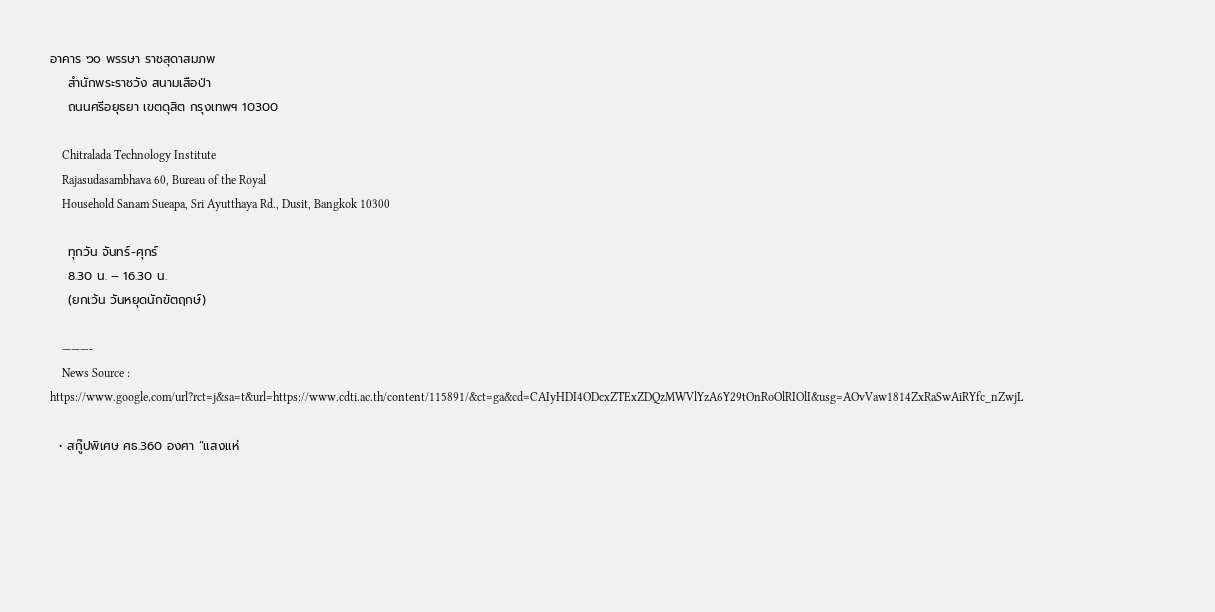อาคาร ๖๐ พรรษา ราชสุดาสมภพ
    สำนักพระราชวัง สนามเสือป่า
    ถนนศรีอยุธยา เขตดุสิต กรุงเทพฯ 10300

    Chitralada Technology Institute
    Rajasudasambhava 60, Bureau of the Royal
    Household Sanam Sueapa, Sri Ayutthaya Rd., Dusit, Bangkok 10300

    ทุกวัน จันทร์-ศุกร์
    8.30 น. – 16.30 น.
    (ยกเว้น วันหยุดนักขัตฤกษ์)

    ———-
    News Source : https://www.google.com/url?rct=j&sa=t&url=https://www.cdti.ac.th/content/115891/&ct=ga&cd=CAIyHDI4ODcxZTExZDQzMWVlYzA6Y29tOnRoOlRIOlI&usg=AOvVaw1814ZxRaSwAiRYfc_nZwjL

  • สกู๊ปพิเศษ ศธ.360 องศา “แสงแห่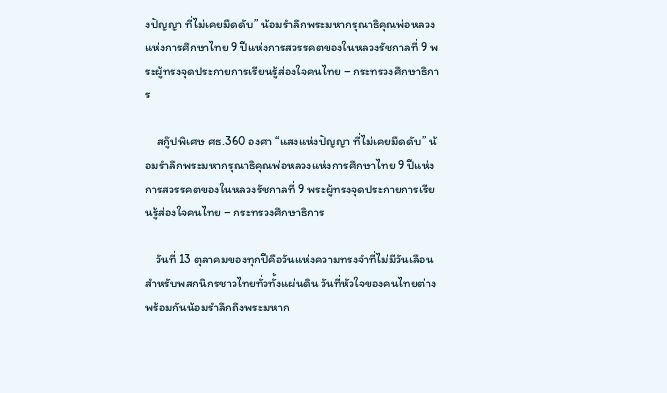งปัญญา ที่ไม่เคยมืดดับ” น้อมรำลึกพระมหากรุณาธิคุณพ่อหลวงแห่งการศึกษาไทย 9 ปีแห่งการสวรรคตของในหลวงรัชกาลที่ 9 พระผู้ทรงจุดประกายการเรียนรู้ส่องใจคนไทย – กระทรวงศึกษาธิการ

    สกู๊ปพิเศษ ศธ.360 องศา “แสงแห่งปัญญา ที่ไม่เคยมืดดับ” น้อมรำลึกพระมหากรุณาธิคุณพ่อหลวงแห่งการศึกษาไทย 9 ปีแห่งการสวรรคตของในหลวงรัชกาลที่ 9 พระผู้ทรงจุดประกายการเรียนรู้ส่องใจคนไทย – กระทรวงศึกษาธิการ

    วันที่ 13 ตุลาคมของทุกปีคือวันแห่งความทรงจำที่ไม่มีวันเลือนสำหรับพสกนิกรชาวไทยทั่วทั้งแผ่นดิน วันที่หัวใจของคนไทยต่างพร้อมกันน้อมรำลึกถึงพระมหาก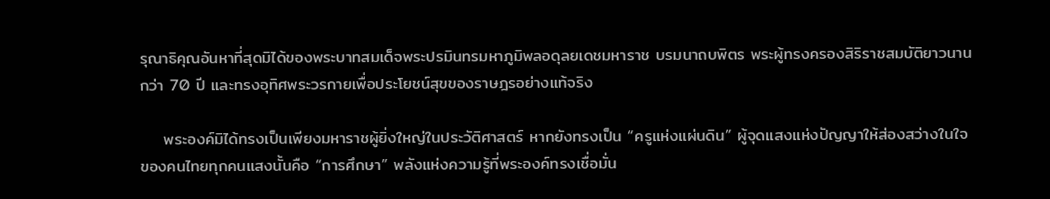รุณาธิคุณอันหาที่สุดมิได้ของพระบาทสมเด็จพระปรมินทรมหาภูมิพลอดุลยเดชมหาราช บรมนาถบพิตร พระผู้ทรงครองสิริราชสมบัติยาวนานกว่า 70 ปี และทรงอุทิศพระวรกายเพื่อประโยชน์สุขของราษฎรอย่างแท้จริง

    พระองค์มิได้ทรงเป็นเพียงมหาราชผู้ยิ่งใหญ่ในประวัติศาสตร์ หากยังทรงเป็น “ครูแห่งแผ่นดิน” ผู้จุดแสงแห่งปัญญาให้ส่องสว่างในใจของคนไทยทุกคนแสงนั้นคือ “การศึกษา” พลังแห่งความรู้ที่พระองค์ทรงเชื่อมั่น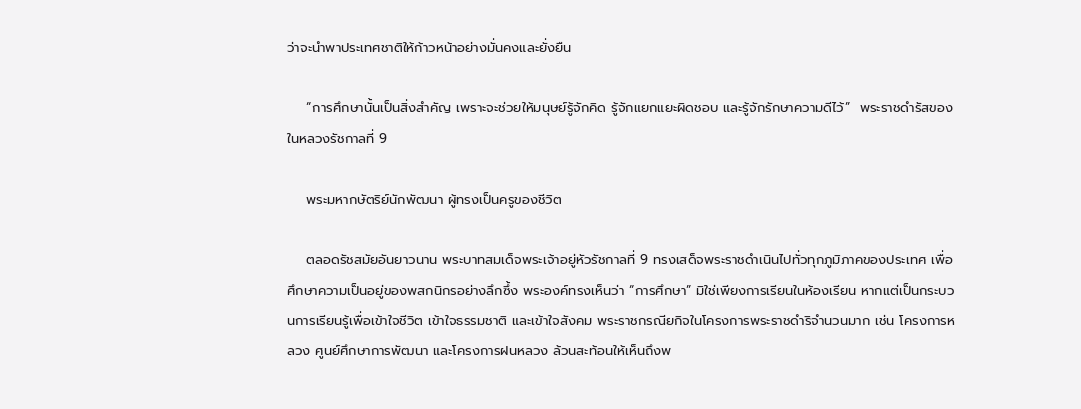ว่าจะนำพาประเทศชาติให้ก้าวหน้าอย่างมั่นคงและยั่งยืน

    “การศึกษานั้นเป็นสิ่งสำคัญ เพราะจะช่วยให้มนุษย์รู้จักคิด รู้จักแยกแยะผิดชอบ และรู้จักรักษาความดีไว้”  พระราชดำรัสของในหลวงรัชกาลที่ 9

    พระมหากษัตริย์นักพัฒนา ผู้ทรงเป็นครูของชีวิต

    ตลอดรัชสมัยอันยาวนาน พระบาทสมเด็จพระเจ้าอยู่หัวรัชกาลที่ 9 ทรงเสด็จพระราชดำเนินไปทั่วทุกภูมิภาคของประเทศ เพื่อศึกษาความเป็นอยู่ของพสกนิกรอย่างลึกซึ้ง พระองค์ทรงเห็นว่า “การศึกษา” มิใช่เพียงการเรียนในห้องเรียน หากแต่เป็นกระบวนการเรียนรู้เพื่อเข้าใจชีวิต เข้าใจธรรมชาติ และเข้าใจสังคม พระราชกรณียกิจในโครงการพระราชดำริจำนวนมาก เช่น โครงการหลวง ศูนย์ศึกษาการพัฒนา และโครงการฝนหลวง ล้วนสะท้อนให้เห็นถึงพ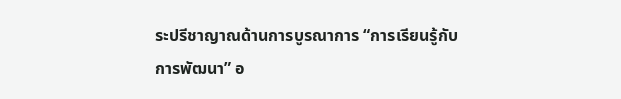ระปรีชาญาณด้านการบูรณาการ “การเรียนรู้กับการพัฒนา” อ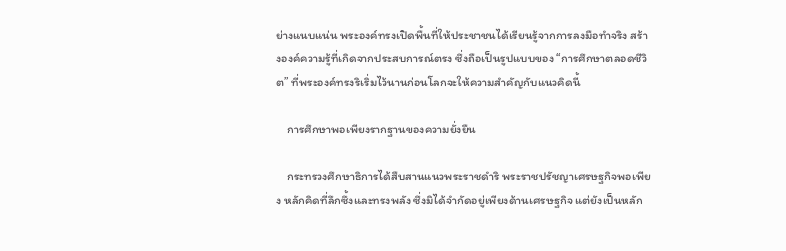ย่างแนบแน่น พระองค์ทรงเปิดพื้นที่ให้ประชาชนได้เรียนรู้จากการลงมือทำจริง สร้างองค์ความรู้ที่เกิดจากประสบการณ์ตรง ซึ่งถือเป็นรูปแบบของ “การศึกษาตลอดชีวิต” ที่พระองค์ทรงริเริ่มไว้นานก่อนโลกจะให้ความสำคัญกับแนวคิดนี้

    การศึกษาพอเพียงรากฐานของความยั่งยืน

    กระทรวงศึกษาธิการได้สืบสานแนวพระราชดำริ พระราชปรัชญาเศรษฐกิจพอเพียง หลักคิดที่ลึกซึ้งและทรงพลัง ซึ่งมิได้จำกัดอยู่เพียงด้านเศรษฐกิจ แต่ยังเป็นหลัก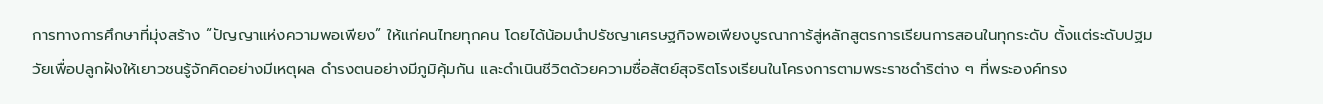การทางการศึกษาที่มุ่งสร้าง “ปัญญาแห่งความพอเพียง” ให้แก่คนไทยทุกคน โดยได้น้อมนำปรัชญาเศรษฐกิจพอเพียงบูรณาการ้สู่หลักสูตรการเรียนการสอนในทุกระดับ ตั้งแต่ระดับปฐมวัยเพื่อปลูกฝังให้เยาวชนรู้จักคิดอย่างมีเหตุผล ดำรงตนอย่างมีภูมิคุ้มกัน และดำเนินชีวิตด้วยความซื่อสัตย์สุจริตโรงเรียนในโครงการตามพระราชดำริต่าง ๆ ที่พระองค์ทรง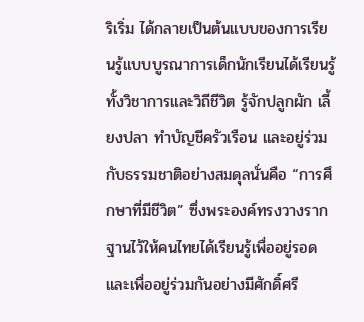ริเริ่ม ได้กลายเป็นต้นแบบของการเรียนรู้แบบบูรณาการเด็กนักเรียนได้เรียนรู้ทั้งวิชาการและวิถีชีวิต รู้จักปลูกผัก เลี้ยงปลา ทำบัญชีครัวเรือน และอยู่ร่วมกับธรรมชาติอย่างสมดุลนั่นคือ “การศึกษาที่มีชีวิต” ซึ่งพระองค์ทรงวางรากฐานไว้ให้คนไทยได้เรียนรู้เพื่ออยู่รอด และเพื่ออยู่ร่วมกันอย่างมีศักดิ์ศรี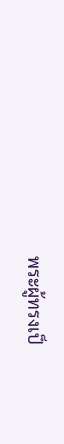พระผู้ทรงเป็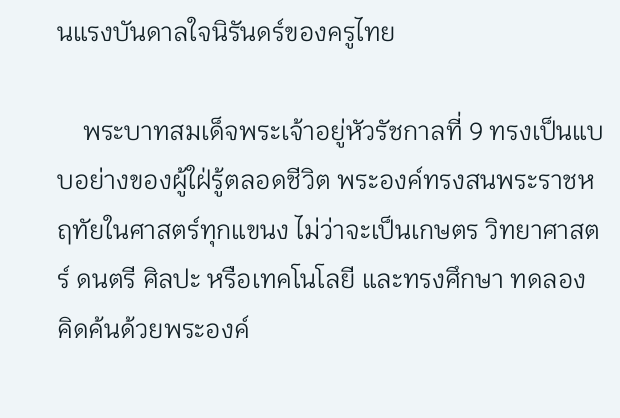นแรงบันดาลใจนิรันดร์ของครูไทย

    พระบาทสมเด็จพระเจ้าอยู่หัวรัชกาลที่ 9 ทรงเป็นแบบอย่างของผู้ใฝ่รู้ตลอดชีวิต พระองค์ทรงสนพระราชหฤทัยในศาสตร์ทุกแขนง ไม่ว่าจะเป็นเกษตร วิทยาศาสตร์ ดนตรี ศิลปะ หรือเทคโนโลยี และทรงศึกษา ทดลอง คิดค้นด้วยพระองค์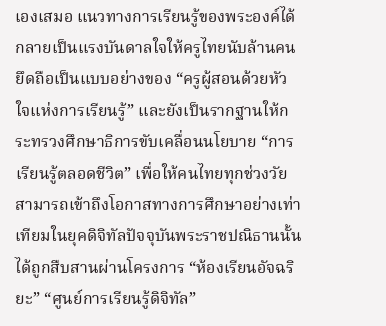เองเสมอ แนวทางการเรียนรู้ของพระองค์ได้กลายเป็นแรงบันดาลใจให้ครูไทยนับล้านคน ยึดถือเป็นแบบอย่างของ “ครูผู้สอนด้วยหัวใจแห่งการเรียนรู้” และยังเป็นรากฐานให้กระทรวงศึกษาธิการขับเคลื่อนนโยบาย “การเรียนรู้ตลอดชีวิต” เพื่อให้คนไทยทุกช่วงวัยสามารถเข้าถึงโอกาสทางการศึกษาอย่างเท่าเทียมในยุคดิจิทัลปัจจุบันพระราชปณิธานนั้นได้ถูกสืบสานผ่านโครงการ “ห้องเรียนอัจฉริยะ” “ศูนย์การเรียนรู้ดิจิทัล”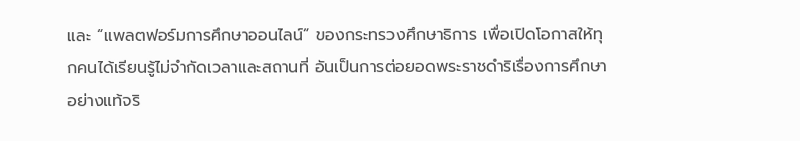และ “แพลตฟอร์มการศึกษาออนไลน์” ของกระทรวงศึกษาธิการ เพื่อเปิดโอกาสให้ทุกคนได้เรียนรู้ไม่จำกัดเวลาและสถานที่ อันเป็นการต่อยอดพระราชดำริเรื่องการศึกษาอย่างแท้จริ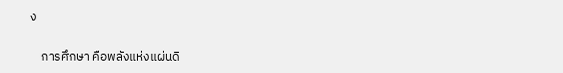ง

    การศึกษา คือพลังแห่งแผ่นดิ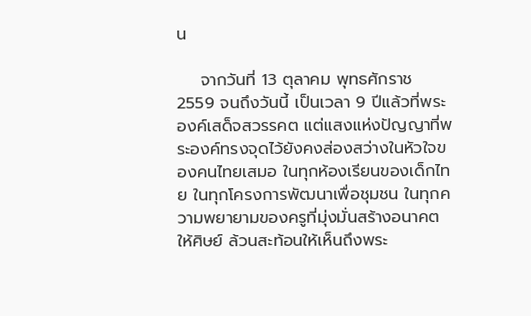น

    จากวันที่ 13 ตุลาคม พุทธศักราช 2559 จนถึงวันนี้ เป็นเวลา 9 ปีแล้วที่พระองค์เสด็จสวรรคต แต่แสงแห่งปัญญาที่พระองค์ทรงจุดไว้ยังคงส่องสว่างในหัวใจของคนไทยเสมอ ในทุกห้องเรียนของเด็กไทย ในทุกโครงการพัฒนาเพื่อชุมชน ในทุกความพยายามของครูที่มุ่งมั่นสร้างอนาคตให้ศิษย์ ล้วนสะท้อนให้เห็นถึงพระ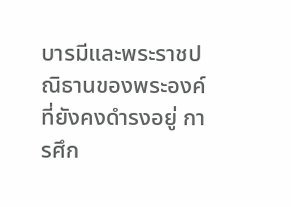บารมีและพระราชปณิธานของพระองค์ที่ยังคงดำรงอยู่ การศึก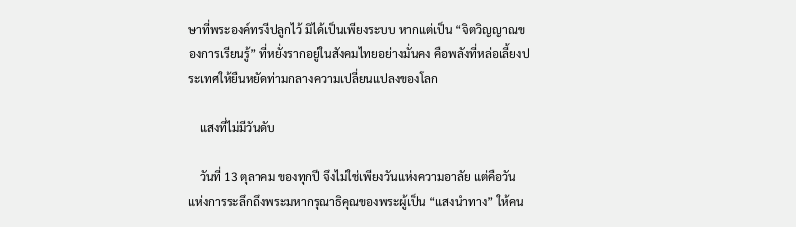ษาที่พระองค์ทรงีปลูกไว้ มิได้เป็นเพียงระบบ หากแต่เป็น “จิตวิญญาณของการเรียนรู้” ที่หยั่งรากอยู่ในสังคมไทยอย่างมั่นคง คือพลังที่หล่อเลี้ยงประเทศให้ยืนหยัดท่ามกลางความเปลี่ยนแปลงของโลก

    แสงที่ไม่มีวันดับ

    วันที่ 13 ตุลาคม ของทุกปี จึงไม่ใช่เพียงวันแห่งความอาลัย แต่คือวันแห่งการระลึกถึงพระมหากรุณาธิคุณของพระผู้เป็น “แสงนำทาง” ให้คน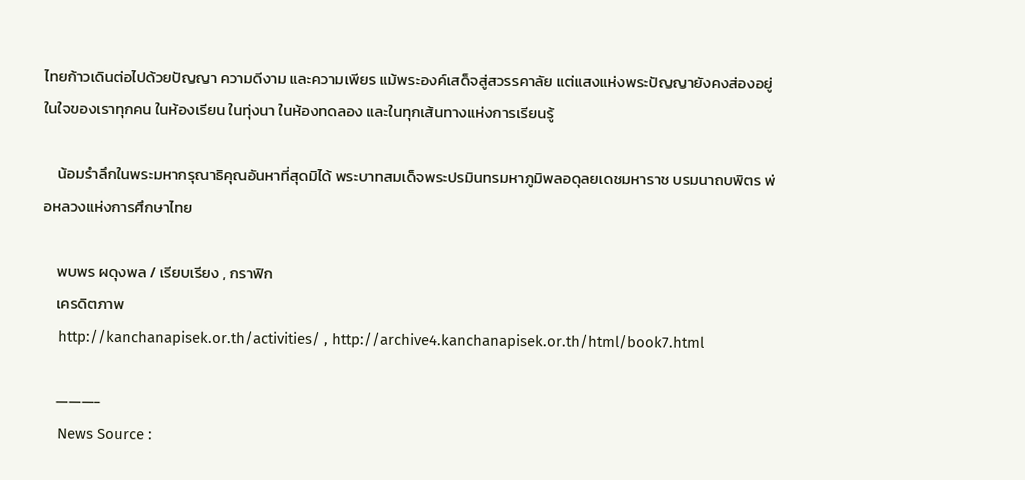ไทยก้าวเดินต่อไปด้วยปัญญา ความดีงาม และความเพียร แม้พระองค์เสด็จสู่สวรรคาลัย แต่แสงแห่งพระปัญญายังคงส่องอยู่ในใจของเราทุกคน ในห้องเรียน ในทุ่งนา ในห้องทดลอง และในทุกเส้นทางแห่งการเรียนรู้

    น้อมรำลึกในพระมหากรุณาธิคุณอันหาที่สุดมิได้ พระบาทสมเด็จพระปรมินทรมหาภูมิพลอดุลยเดชมหาราช บรมนาถบพิตร พ่อหลวงแห่งการศึกษาไทย

    พบพร ผดุงพล / เรียบเรียง , กราฟิก
    เครดิตภาพ
    http://kanchanapisek.or.th/activities/ , http://archive4.kanchanapisek.or.th/html/book7.html

    ———-
    News Source :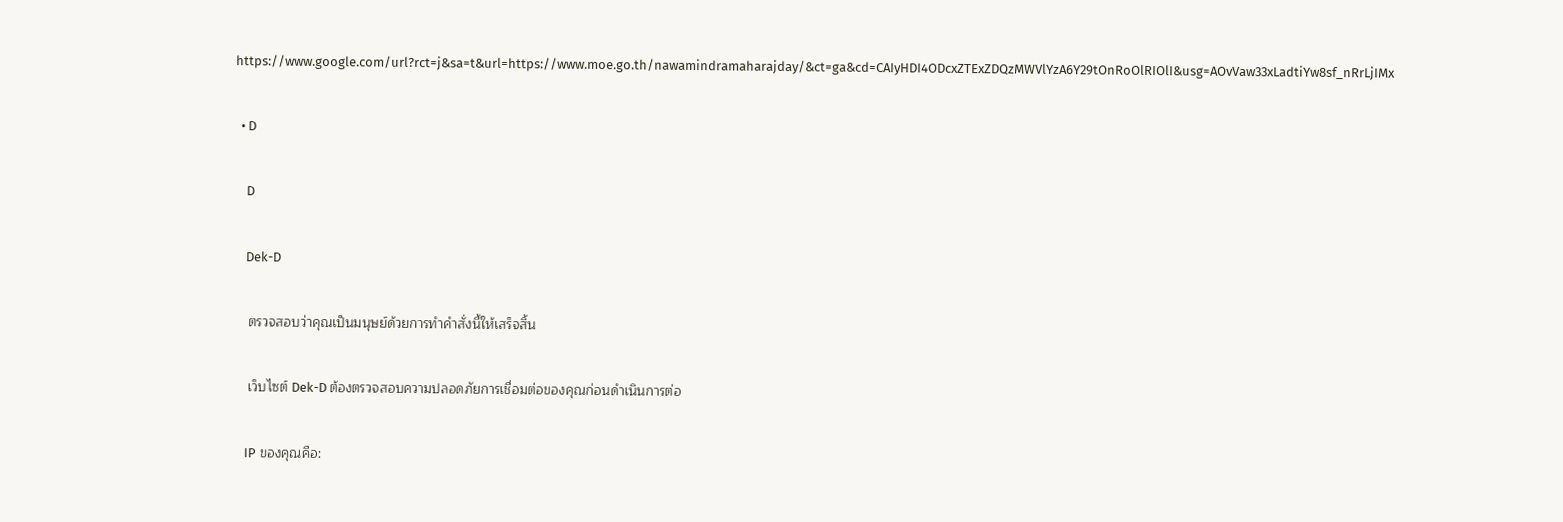https://www.google.com/url?rct=j&sa=t&url=https://www.moe.go.th/nawamindramaharajday/&ct=ga&cd=CAIyHDI4ODcxZTExZDQzMWVlYzA6Y29tOnRoOlRIOlI&usg=AOvVaw33xLadtiYw8sf_nRrLjIMx

  • D

    D

    Dek-D

    ตรวจสอบว่าคุณเป็นมนุษย์ด้วยการทำคำสั่งนี้ให้เสร็จสิ้น

    เว็บไซต์ Dek-D ต้องตรวจสอบความปลอดภัยการเชื่อมต่อของคุณก่อนดำเนินการต่อ

    IP ของคุณคือ: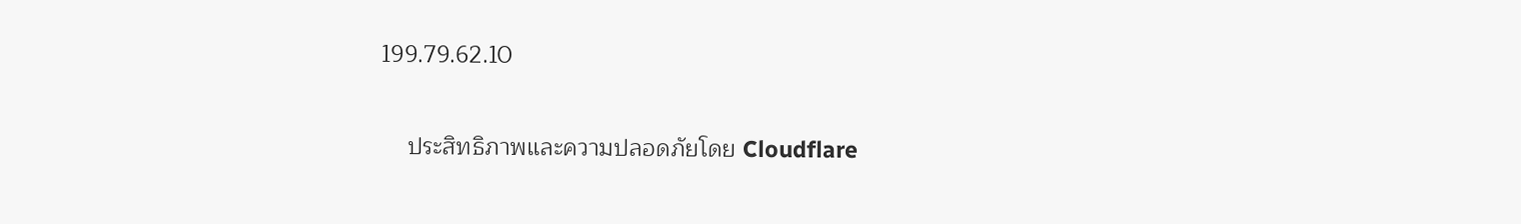199.79.62.10

    ประสิทธิภาพและความปลอดภัยโดย Cloudflare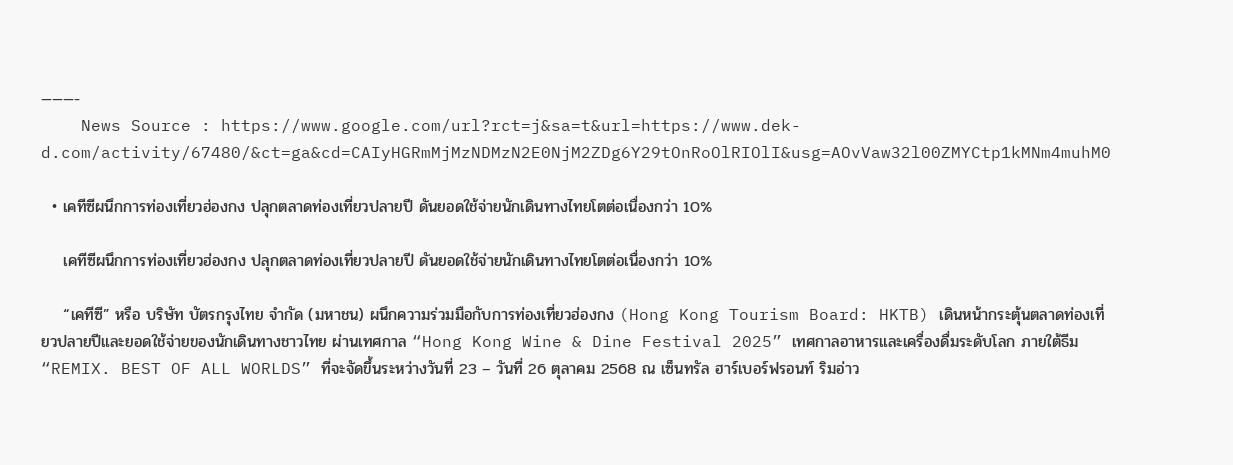———-
    News Source : https://www.google.com/url?rct=j&sa=t&url=https://www.dek-d.com/activity/67480/&ct=ga&cd=CAIyHGRmMjMzNDMzN2E0NjM2ZDg6Y29tOnRoOlRIOlI&usg=AOvVaw32l00ZMYCtp1kMNm4muhM0

  • เคทีซีผนึกการท่องเที่ยวฮ่องกง ปลุกตลาดท่องเที่ยวปลายปี ดันยอดใช้จ่ายนักเดินทางไทยโตต่อเนื่องกว่า 10%

    เคทีซีผนึกการท่องเที่ยวฮ่องกง ปลุกตลาดท่องเที่ยวปลายปี ดันยอดใช้จ่ายนักเดินทางไทยโตต่อเนื่องกว่า 10%

    “เคทีซี” หรือ บริษัท บัตรกรุงไทย จำกัด (มหาชน) ผนึกความร่วมมือกับการท่องเที่ยวฮ่องกง (Hong Kong Tourism Board: HKTB) เดินหน้ากระตุ้นตลาดท่องเที่ยวปลายปีและยอดใช้จ่ายของนักเดินทางชาวไทย ผ่านเทศกาล “Hong Kong Wine & Dine Festival 2025” เทศกาลอาหารและเครื่องดื่มระดับโลก ภายใต้ธีม “REMIX. BEST OF ALL WORLDS” ที่จะจัดขึ้นระหว่างวันที่ 23 – วันที่ 26 ตุลาคม 2568 ณ เซ็นทรัล ฮาร์เบอร์ฟรอนท์ ริมอ่าว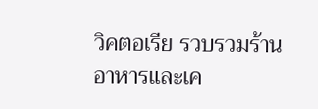วิคตอเรีย รวบรวมร้านอาหารและเค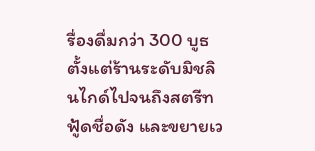รื่องดื่มกว่า 300 บูธ ตั้งแต่ร้านระดับมิชลินไกด์ไปจนถึงสตรีทฟู้ดชื่อดัง และขยายเว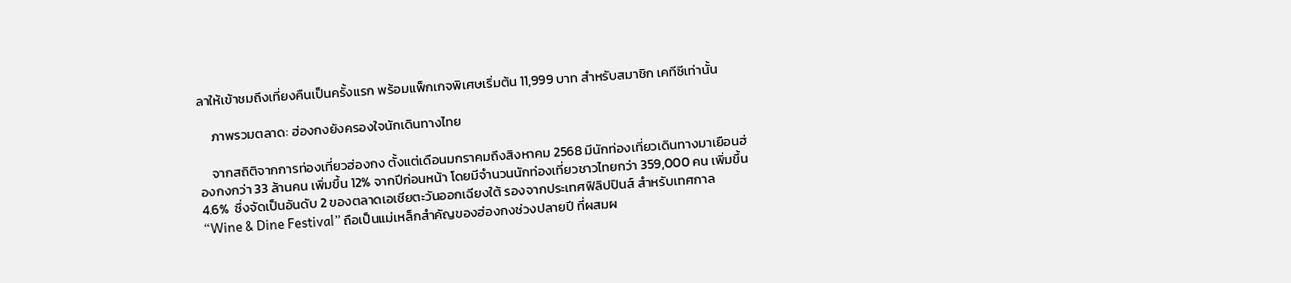ลาให้เข้าชมถึงเที่ยงคืนเป็นครั้งแรก พร้อมแพ็กเกจพิเศษเริ่มต้น 11,999 บาท สำหรับสมาชิก เคทีซีเท่านั้น

    ภาพรวมตลาด: ฮ่องกงยังครองใจนักเดินทางไทย

    จากสถิติจากการท่องเที่ยวฮ่องกง ตั้งแต่เดือนมกราคมถึงสิงหาคม 2568 มีนักท่องเที่ยวเดินทางมาเยือนฮ่องกงกว่า 33 ล้านคน เพิ่มขึ้น 12% จากปีก่อนหน้า โดยมีจำนวนนักท่องเที่ยวชาวไทยกว่า 359,000 คน เพิ่มขึ้น 4.6%  ซึ่งจัดเป็นอันดับ 2 ของตลาดเอเชียตะวันออกเฉียงใต้ รองจากประเทศฟิลิปปินส์ สำหรับเทศกาล “Wine & Dine Festival” ถือเป็นแม่เหล็กสำคัญของฮ่องกงช่วงปลายปี ที่ผสมผ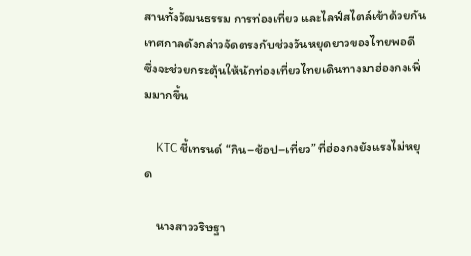สานทั้งวัฒนธรรม การท่องเที่ยว และไลฟ์สไตล์เข้าด้วยกัน เทศกาลดังกล่าวจัดตรงกับช่วงวันหยุดยาวของไทยพอดี ซึ่งจะช่วยกระตุ้นให้นักท่องเที่ยวไทยเดินทางมาฮ่องกงเพิ่มมากขึ้น

    KTC ชี้เทรนด์ “กิน–ช้อป–เที่ยว” ที่ฮ่องกงยังแรงไม่หยุด

    นางสาววริษฐา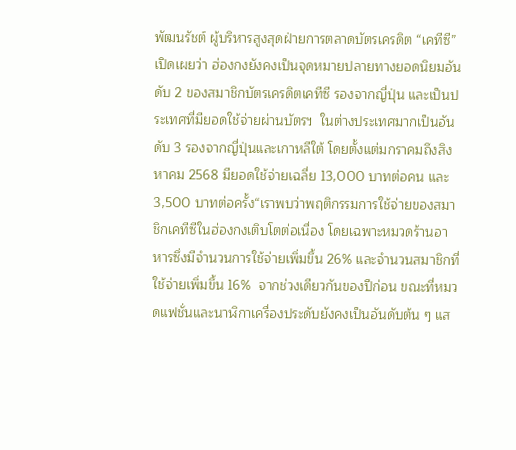พัฒนรัชต์ ผู้บริหารสูงสุดฝ่ายการตลาดบัตรเครดิต “เคทีซี” เปิดเผยว่า ฮ่องกงยังคงเป็นจุดหมายปลายทางยอดนิยมอันดับ 2 ของสมาชิกบัตรเครดิตเคทีซี รองจากญี่ปุ่น และเป็นประเทศที่มียอดใช้จ่ายผ่านบัตรฯ  ในต่างประเทศมากเป็นอันดับ 3 รองจากญี่ปุ่นและเกาหลีใต้ โดยตั้งแต่มกราคมถึงสิงหาคม 2568 มียอดใช้จ่ายเฉลี่ย 13,000 บาทต่อคน และ 3,500 บาทต่อครั้ง“เราพบว่าพฤติกรรมการใช้จ่ายของสมาชิกเคทีซีในฮ่องกงเติบโตต่อเนื่อง โดยเฉพาะหมวดร้านอาหารซึ่งมีจำนวนการใช้จ่ายเพิ่มขึ้น 26% และจำนวนสมาชิกที่ใช้จ่ายเพิ่มขึ้น 16%  จากช่วงเดียวกันของปีก่อน ขณะที่หมวดแฟชั่นและนาฬิกาเครื่องประดับยังคงเป็นอันดับต้น ๆ แส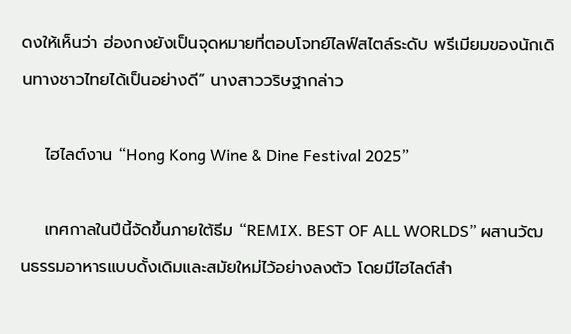ดงให้เห็นว่า ฮ่องกงยังเป็นจุดหมายที่ตอบโจทย์ไลฟ์สไตล์ระดับ พรีเมียมของนักเดินทางชาวไทยได้เป็นอย่างดี” นางสาววริษฐากล่าว

    ไฮไลต์งาน “Hong Kong Wine & Dine Festival 2025”

    เทศกาลในปีนี้จัดขึ้นภายใต้ธีม “REMIX. BEST OF ALL WORLDS” ผสานวัฒนธรรมอาหารแบบดั้งเดิมและสมัยใหม่ไว้อย่างลงตัว โดยมีไฮไลต์สำ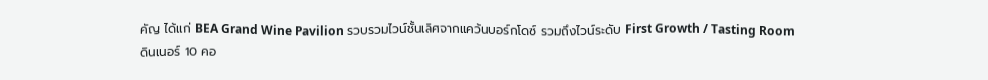คัญ ได้แก่ BEA Grand Wine Pavilion รวบรวมไวน์ชั้นเลิศจากแคว้นบอร์กโดซ์ รวมถึงไวน์ระดับ First Growth / Tasting Room ดินเนอร์ 10 คอ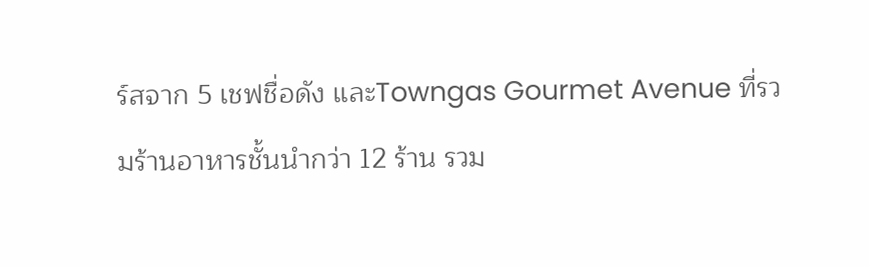ร์สจาก 5 เชฟชื่อดัง และTowngas Gourmet Avenue ที่รวมร้านอาหารชั้นนำกว่า 12 ร้าน รวม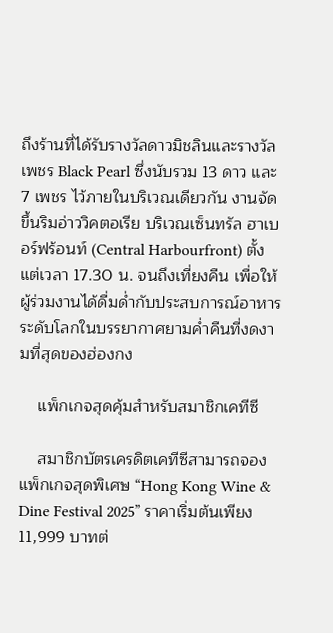ถึงร้านที่ได้รับรางวัลดาวมิชลินและรางวัลเพชร Black Pearl ซึ่งนับรวม 13 ดาว และ 7 เพชร ไว้ภายในบริเวณเดียวกัน งานจัดขึ้นริมอ่าววิคตอเรีย บริเวณเซ็นทรัล ฮาเบอร์ฟร้อนท์ (Central Harbourfront) ตั้งแต่เวลา 17.30 น. จนถึงเที่ยงคืน เพื่อให้ผู้ร่วมงานได้ดื่มด่ำกับประสบการณ์อาหารระดับโลกในบรรยากาศยามค่ำคืนที่งดงามที่สุดของฮ่องกง

    แพ็กเกจสุดคุ้มสำหรับสมาชิกเคทีซี

    สมาชิกบัตรเครดิตเคทีซีสามารถจองแพ็กเกจสุดพิเศษ “Hong Kong Wine & Dine Festival 2025” ราคาเริ่มต้นเพียง 11,999 บาทต่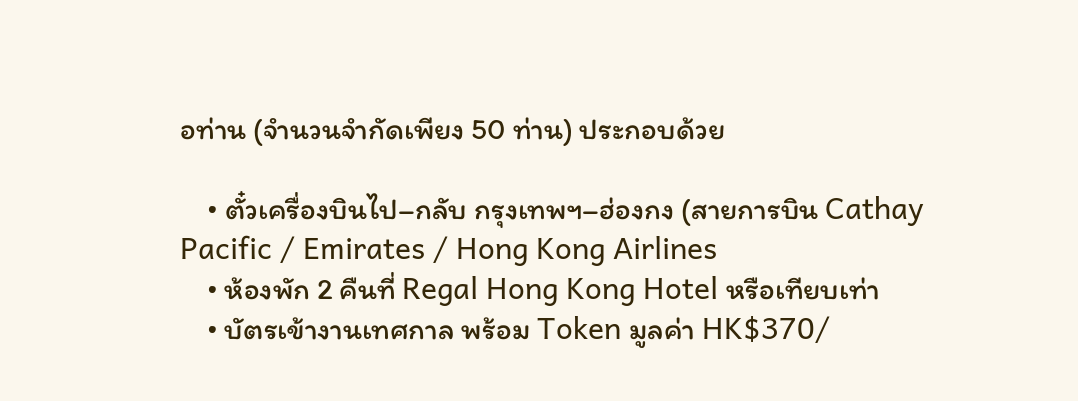อท่าน (จำนวนจำกัดเพียง 50 ท่าน) ประกอบด้วย

    • ตั๋วเครื่องบินไป–กลับ กรุงเทพฯ–ฮ่องกง (สายการบิน Cathay Pacific / Emirates / Hong Kong Airlines
    • ห้องพัก 2 คืนที่ Regal Hong Kong Hotel หรือเทียบเท่า
    • บัตรเข้างานเทศกาล พร้อม Token มูลค่า HK$370/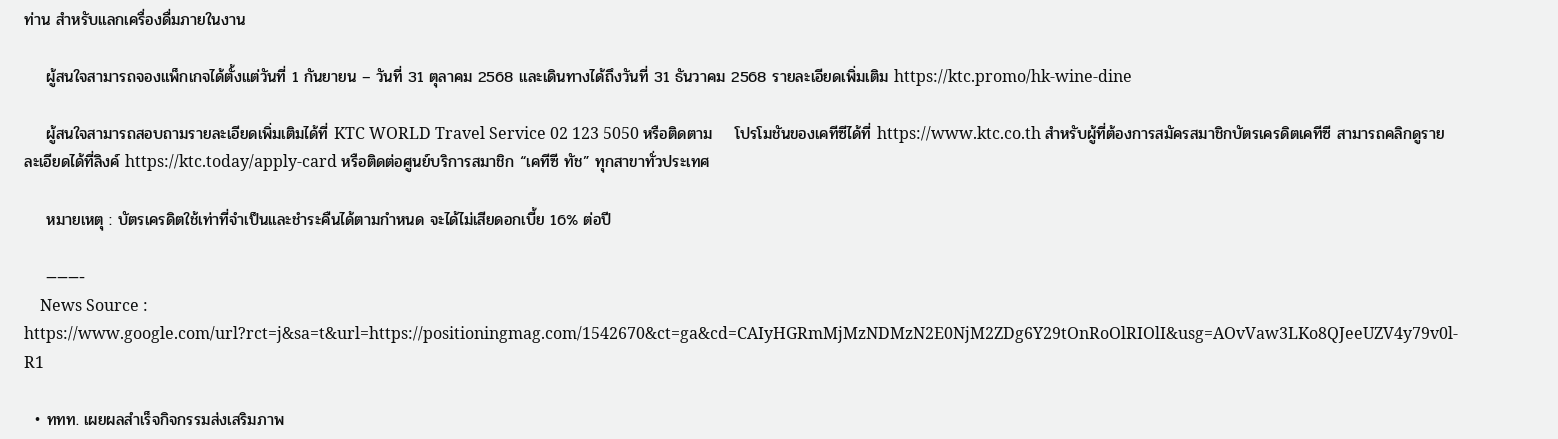ท่าน สำหรับแลกเครื่องดื่มภายในงาน

    ผู้สนใจสามารถจองแพ็กเกจได้ตั้งแต่วันที่ 1 กันยายน – วันที่ 31 ตุลาคม 2568 และเดินทางได้ถึงวันที่ 31 ธันวาคม 2568 รายละเอียดเพิ่มเติม https://ktc.promo/hk-wine-dine

    ผู้สนใจสามารถสอบถามรายละเอียดเพิ่มเติมได้ที่ KTC WORLD Travel Service 02 123 5050 หรือติดตาม    โปรโมชันของเคทีซีได้ที่ https://www.ktc.co.th สำหรับผู้ที่ต้องการสมัครสมาชิกบัตรเครดิตเคทีซี สามารถคลิกดูรายละเอียดได้ที่ลิงค์ https://ktc.today/apply-card หรือติดต่อศูนย์บริการสมาชิก “เคทีซี ทัช” ทุกสาขาทั่วประเทศ

    หมายเหตุ : บัตรเครดิตใช้เท่าที่จำเป็นและชำระคืนได้ตามกำหนด จะได้ไม่เสียดอกเบี้ย 16% ต่อปี

    ———-
    News Source : https://www.google.com/url?rct=j&sa=t&url=https://positioningmag.com/1542670&ct=ga&cd=CAIyHGRmMjMzNDMzN2E0NjM2ZDg6Y29tOnRoOlRIOlI&usg=AOvVaw3LKo8QJeeUZV4y79v0l-R1

  • ททท. เผยผลสำเร็จกิจกรรมส่งเสริมภาพ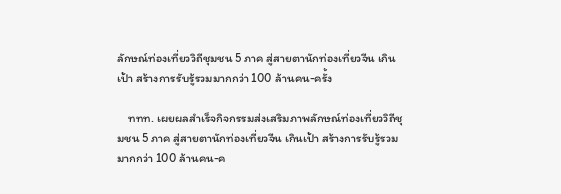ลักษณ์ท่องเที่ยววิถีชุมชน 5 ภาค สู่สายตานักท่องเที่ยวจีน เกินเป้า สร้างการรับรู้รวมมากกว่า 100 ล้านคน-ครั้ง

    ททท. เผยผลสำเร็จกิจกรรมส่งเสริมภาพลักษณ์ท่องเที่ยววิถีชุมชน 5 ภาค สู่สายตานักท่องเที่ยวจีน เกินเป้า สร้างการรับรู้รวมมากกว่า 100 ล้านคน-ค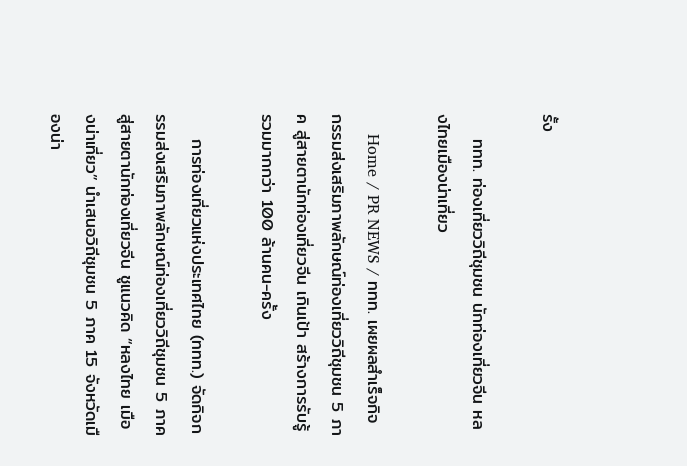รั้ง

    ททท. ท่องเที่ยววิถีชุมชน นักท่องเที่ยวจีน หลงไทยเมืองน่าเที่ยว

    Home / PR NEWS / ททท. เผยผลสำเร็จกิจกรรมส่งเสริมภาพลักษณ์ท่องเที่ยววิถีชุมชน 5 ภาค สู่สายตานักท่องเที่ยวจีน เกินเป้า สร้างการรับรู้รวมมากกว่า 100 ล้านคน-ครั้ง

    การท่องเที่ยวแห่งประเทศไทย (ททท.) จัดกิจกรรมส่งเสริมภาพลักษณ์ท่องเที่ยววิถีชุมชน 5 ภาค สู่สายตานักท่องเที่ยวจีน ชูแนวคิด “หลงไทย เมืองน่าเที่ยว” นำเสนอวิถีชุมชน 5 ภาค 15 จังหวัดเมืองน่า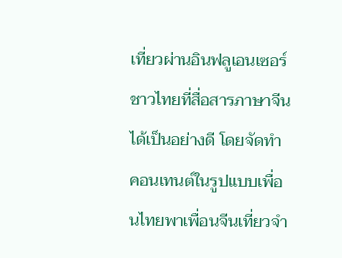เที่ยวผ่านอินฟลูเอนเซอร์ชาวไทยที่สื่อสารภาษาจีนได้เป็นอย่างดี โดยจัดทำคอนเทนต์ในรูปแบบเพื่อนไทยพาเพื่อนจีนเที่ยวจำ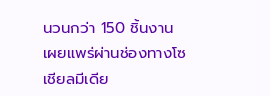นวนกว่า 150 ชิ้นงาน เผยแพร่ผ่านช่องทางโซเชียลมีเดีย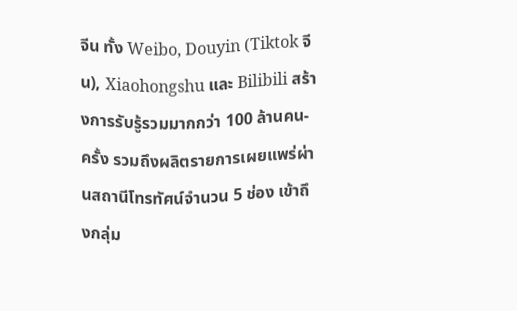จีน ทั้ง Weibo, Douyin (Tiktok จีน), Xiaohongshu และ Bilibili สร้างการรับรู้รวมมากกว่า 100 ล้านคน-ครั้ง รวมถึงผลิตรายการเผยแพร่ผ่านสถานีโทรทัศน์จำนวน 5 ช่อง เข้าถึงกลุ่ม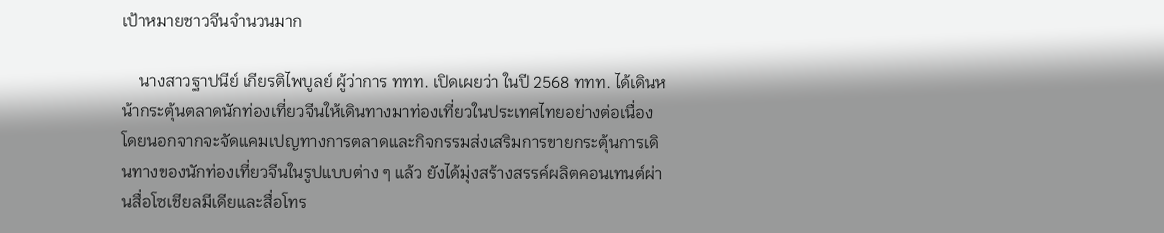เป้าหมายชาวจีนจำนวนมาก

    นางสาวฐาปนีย์ เกียรติไพบูลย์ ผู้ว่าการ ททท. เปิดเผยว่า ในปี 2568 ททท. ได้เดินหน้ากระตุ้นตลาดนักท่องเที่ยวจีนให้เดินทางมาท่องเที่ยวในประเทศไทยอย่างต่อเนื่อง โดยนอกจากจะจัดแคมเปญทางการตลาดและกิจกรรมส่งเสริมการขายกระตุ้นการเดินทางของนักท่องเที่ยวจีนในรูปแบบต่าง ๆ แล้ว ยังได้มุ่งสร้างสรรค์ผลิตคอนเทนต์ผ่านสื่อโซเชียลมีเดียและสื่อโทร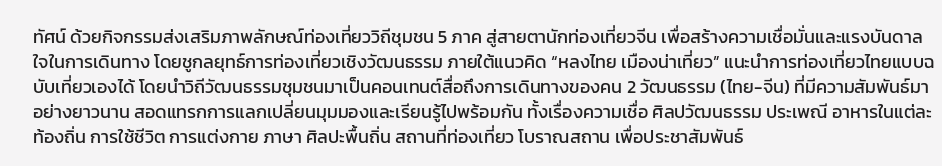ทัศน์ ด้วยกิจกรรมส่งเสริมภาพลักษณ์ท่องเที่ยววิถีชุมชน 5 ภาค สู่สายตานักท่องเที่ยวจีน เพื่อสร้างความเชื่อมั่นและแรงบันดาลใจในการเดินทาง โดยชูกลยุทธ์การท่องเที่ยวเชิงวัฒนธรรม ภายใต้แนวคิด “หลงไทย เมืองน่าเที่ยว” แนะนำการท่องเที่ยวไทยแบบฉบับเที่ยวเองได้ โดยนำวิถีวัฒนธรรมชุมชนมาเป็นคอนเทนต์สื่อถึงการเดินทางของคน 2 วัฒนธรรม (ไทย-จีน) ที่มีความสัมพันธ์มาอย่างยาวนาน สอดแทรกการแลกเปลี่ยนมุมมองและเรียนรู้ไปพร้อมกัน ทั้งเรื่องความเชื่อ ศิลปวัฒนธรรม ประเพณี อาหารในแต่ละท้องถิ่น การใช้ชีวิต การแต่งกาย ภาษา ศิลปะพื้นถิ่น สถานที่ท่องเที่ยว โบราณสถาน เพื่อประชาสัมพันธ์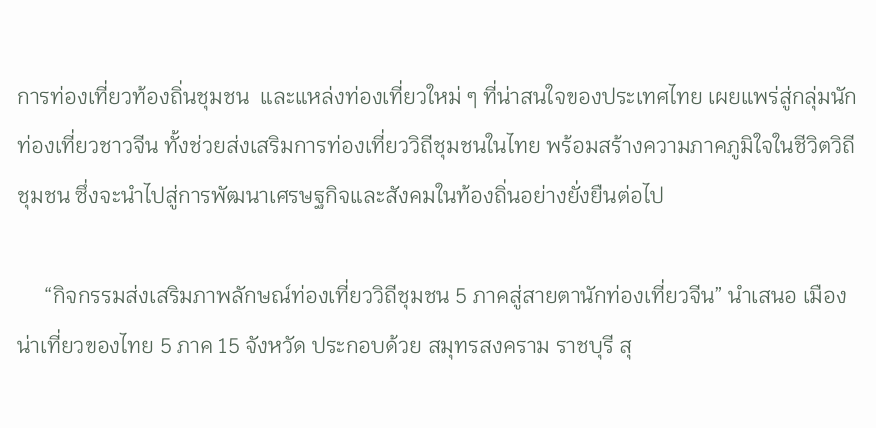การท่องเที่ยวท้องถิ่นชุมชน  และแหล่งท่องเที่ยวใหม่ ๆ ที่น่าสนใจของประเทศไทย เผยแพร่สู่กลุ่มนักท่องเที่ยวชาวจีน ทั้งช่วยส่งเสริมการท่องเที่ยววิถีชุมชนในไทย พร้อมสร้างความภาคภูมิใจในชีวิตวิถีชุมชน ซึ่งจะนำไปสู่การพัฒนาเศรษฐกิจและสังคมในท้องถิ่นอย่างยั่งยืนต่อไป

     “กิจกรรมส่งเสริมภาพลักษณ์ท่องเที่ยววิถีชุมชน 5 ภาคสู่สายตานักท่องเที่ยวจีน” นำเสนอ เมืองน่าเที่ยวของไทย 5 ภาค 15 จังหวัด ประกอบด้วย สมุทรสงคราม ราชบุรี สุ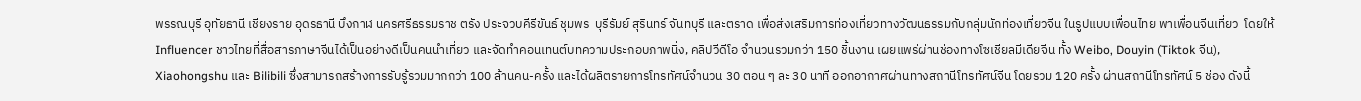พรรณบุรี อุทัยธานี เชียงราย อุดรธานี บึงกาฬ นครศรีธรรมราช ตรัง ประจวบคีรีขันธ์ ชุมพร  บุรีรัมย์ สุรินทร์ จันทบุรี และตราด เพื่อส่งเสริมการท่องเที่ยวทางวัฒนธรรมกับกลุ่มนักท่องเที่ยวจีน ในรูปแบบเพื่อนไทย พาเพื่อนจีนเที่ยว  โดยให้ Influencer ชาวไทยที่สื่อสารภาษาจีนได้เป็นอย่างดีเป็นคนนำเที่ยว และจัดทำคอนเทนต์บทความประกอบภาพนิ่ง, คลิปวีดีโอ จำนวนรวมกว่า 150 ชิ้นงาน เผยแพร่ผ่านช่องทางโซเชียลมีเดียจีน ทั้ง Weibo, Douyin (Tiktok จีน), Xiaohongshu และ Bilibili ซึ่งสามารถสร้างการรับรู้รวมมากกว่า 100 ล้านคน-ครั้ง และได้ผลิตรายการโทรทัศน์จำนวน 30 ตอน ๆ ละ 30 นาที ออกอากาศผ่านทางสถานีโทรทัศน์จีน โดยรวม 120 ครั้ง ผ่านสถานีโทรทัศน์ 5 ช่อง ดังนี้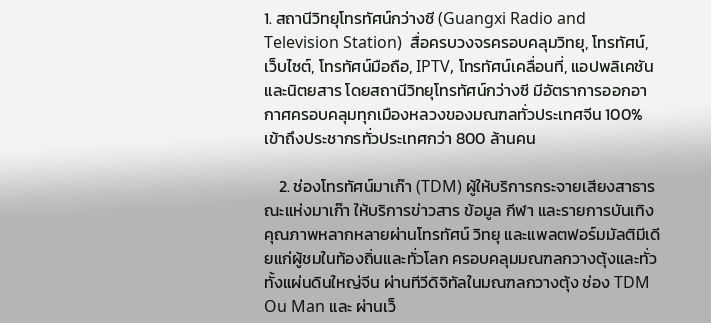1. สถานีวิทยุโทรทัศน์กว่างซี (Guangxi Radio and Television Station)  สื่อครบวงจรครอบคลุมวิทยุ, โทรทัศน์, เว็บไซต์, โทรทัศน์มือถือ, IPTV, โทรทัศน์เคลื่อนที่, แอปพลิเคชัน และนิตยสาร โดยสถานีวิทยุโทรทัศน์กว่างซี มีอัตราการออกอากาศครอบคลุมทุกเมืองหลวงของมณฑลทั่วประเทศจีน 100% เข้าถึงประชากรทั่วประเทศกว่า 800 ล้านคน

    2. ช่องโทรทัศน์มาเก๊า (TDM) ผู้ให้บริการกระจายเสียงสาธารณะแห่งมาเก๊า ให้บริการข่าวสาร ข้อมูล กีฬา และรายการบันเทิงคุณภาพหลากหลายผ่านโทรทัศน์ วิทยุ และแพลตฟอร์มมัลติมีเดียแก่ผู้ชมในท้องถิ่นและทั่วโลก ครอบคลุมมณฑลกวางตุ้งและทั่วทั้งแผ่นดินใหญ่จีน ผ่านทีวีดิจิทัลในมณฑลกวางตุ้ง ช่อง TDM Ou Man และ ผ่านเว็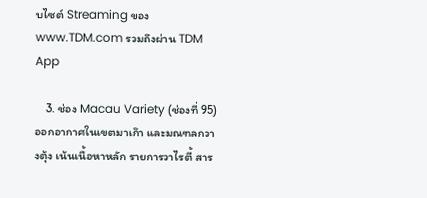บไซต์ Streaming ของ www.TDM.com รวมถึงผ่าน TDM App

    3. ช่อง Macau Variety (ช่องที่ 95) ออกอากาศในเขตมาเก๊า และมณฑลกวางตุ้ง เน้นเนื้อหาหลัก รายการวาไรตี้ สาร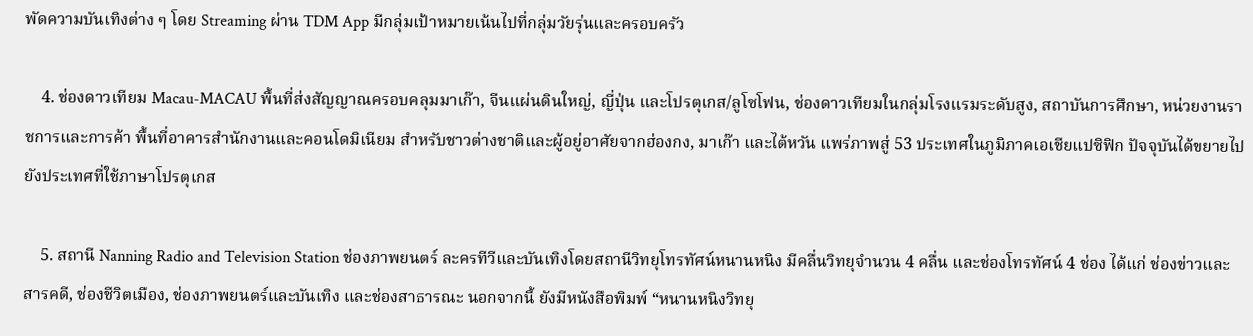พัดความบันเทิงต่าง ๆ โดย Streaming ผ่าน TDM App มีกลุ่มเป้าหมายเน้นไปที่กลุ่มวัยรุ่นและครอบครัว

    4. ช่องดาวเทียม Macau-MACAU พื้นที่ส่งสัญญาณครอบคลุมมาเก๊า, จีนแผ่นดินใหญ่, ญี่ปุ่น และโปรตุเกส/ลูโซโฟน, ช่องดาวเทียมในกลุ่มโรงแรมระดับสูง, สถาบันการศึกษา, หน่วยงานราชการและการค้า พื้นที่อาคารสำนักงานและคอนโดมิเนียม สำหรับชาวต่างชาติและผู้อยู่อาศัยจากฮ่องกง, มาเก๊า และไต้หวัน แพร่ภาพสู่ 53 ประเทศในภูมิภาคเอเชียแปซิฟิก ปัจจุบันได้ขยายไปยังประเทศที่ใช้ภาษาโปรตุเกส

    5. สถานี Nanning Radio and Television Station ช่องภาพยนตร์ ละครทีวีและบันเทิงโดยสถานีวิทยุโทรทัศน์หนานหนิง มีคลื่นวิทยุจำนวน 4 คลื่น และช่องโทรทัศน์ 4 ช่อง ได้แก่ ช่องข่าวและสารคดี, ช่องชีวิตเมือง, ช่องภาพยนตร์และบันเทิง และช่องสาธารณะ นอกจากนี้ ยังมีหนังสือพิมพ์ “หนานหนิงวิทยุ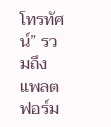โทรทัศน์” รวมถึงแพลตฟอร์ม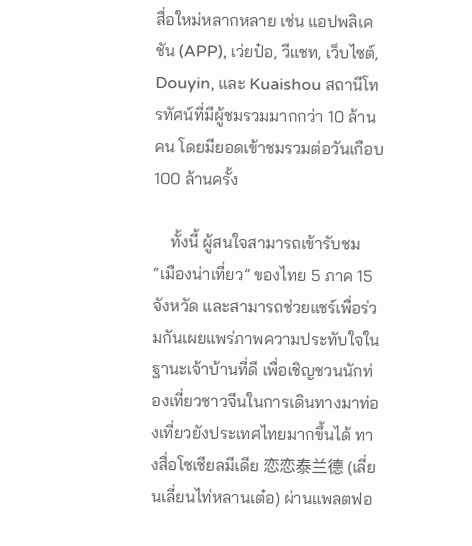สื่อใหม่หลากหลาย เช่น แอปพลิเคชัน (APP), เว่ยป๋อ, วีแชท, เว็บไซต์, Douyin, และ Kuaishou สถานีโทรทัศน์ที่มีผู้ชมรวมมากกว่า 10 ล้านคน โดยมียอดเข้าชมรวมต่อวันเกือบ 100 ล้านครั้ง

    ทั้งนี้ ผู้สนใจสามารถเข้ารับชม “เมืองน่าเที่ยว” ของไทย 5 ภาค 15 จังหวัด และสามารถช่วยแชร์เพื่อร่วมกันเผยแพร่ภาพความประทับใจในฐานะเจ้าบ้านที่ดี เพื่อเชิญชวนนักท่องเที่ยวชาวจีนในการเดินทางมาท่องเที่ยวยังประเทศไทยมากขึ้นได้ ทางสื่อโซเชียลมีเดีย 恋恋泰兰德 (เลี่ยนเลี่ยนไท่หลานเต๋อ) ผ่านแพลตฟอ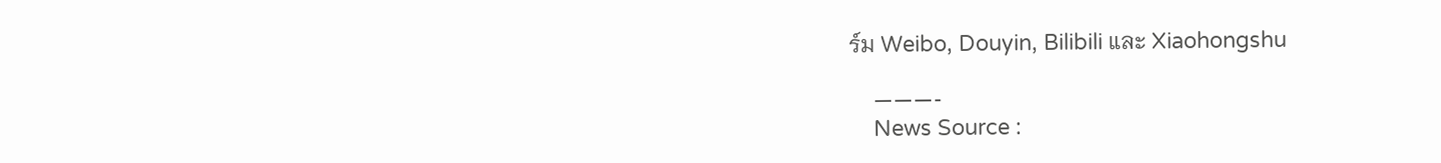ร์ม Weibo, Douyin, Bilibili และ Xiaohongshu

    ———-
    News Source :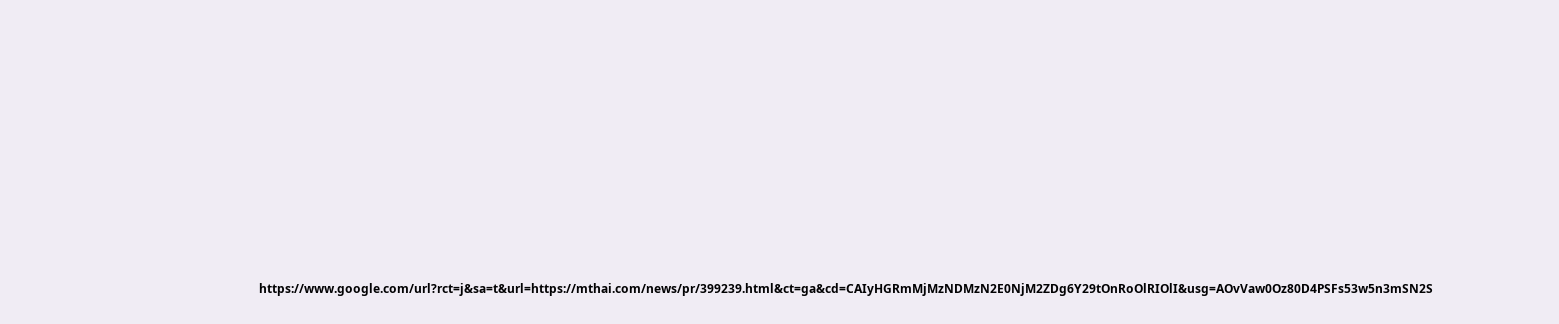https://www.google.com/url?rct=j&sa=t&url=https://mthai.com/news/pr/399239.html&ct=ga&cd=CAIyHGRmMjMzNDMzN2E0NjM2ZDg6Y29tOnRoOlRIOlI&usg=AOvVaw0Oz80D4PSFs53w5n3mSN2S